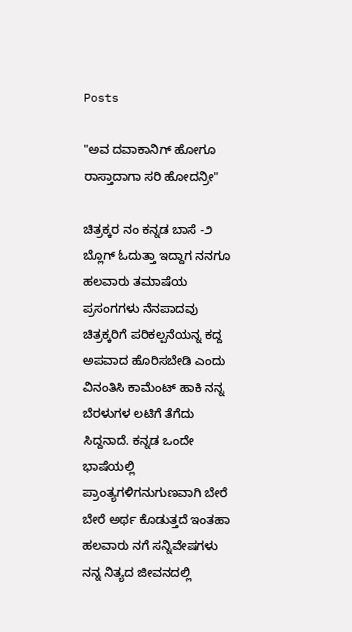Posts

"ಅವ ದವಾಕಾನಿಗ್ ಹೋಗೂ ರಾಸ್ತಾದಾಗಾ ಸರಿ ಹೋದನ್ರೀ"

ಚಿತ್ರಕ್ಕರ ನಂ ಕನ್ನಡ ಬಾಸೆ -೨ ಬ್ಲೊಗ್ ಓದುತ್ತಾ ಇದ್ದಾಗ ನನಗೂ ಹಲವಾರು ತಮಾಷೆಯ ಪ್ರಸಂಗಗಳು ನೆನಪಾದವು ಚಿತ್ರಕ್ಕರಿಗೆ ಪರಿಕಲ್ಪನೆಯನ್ನ ಕದ್ದ ಅಪವಾದ ಹೊರಿಸಬೇಡಿ ಎಂದು ವಿನಂತಿಸಿ ಕಾಮೆಂಟ್ ಹಾಕಿ ನನ್ನ ಬೆರಳುಗಳ ಲಟಿಗೆ ತೆಗೆದು ಸಿದ್ದನಾದೆ. ಕನ್ನಡ ಒಂದೇ ಭಾಷೆಯಲ್ಲಿ ಪ್ರಾಂತ್ಯಗಳಿಗನುಗುಣವಾಗಿ ಬೇರೆ ಬೇರೆ ಅರ್ಥ ಕೊಡುತ್ತದೆ ಇಂತಹಾ ಹಲವಾರು ನಗೆ ಸನ್ನಿವೇಷಗಳು ನನ್ನ ನಿತ್ಯದ ಜೀವನದಲ್ಲಿ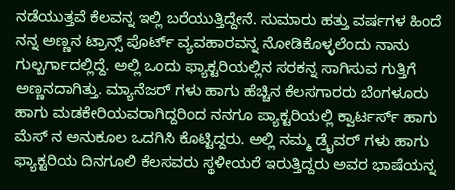ನಡೆಯುತ್ತವೆ ಕೆಲವನ್ನ ಇಲ್ಲಿ ಬರೆಯುತ್ತಿದ್ದೇನೆ. ಸುಮಾರು ಹತ್ತು ವರ್ಷಗಳ ಹಿಂದೆ ನನ್ನ ಅಣ್ಣನ ಟ್ರಾನ್ಸ್ ಪೊರ್ಟ್ ವ್ಯವಹಾರವನ್ನ ನೋಡಿಕೊಳ್ಳಲೆಂದು ನಾನು ಗುಲ್ಬರ್ಗಾದಲ್ಲಿದ್ದೆ. ಅಲ್ಲಿ ಒಂದು ಫ್ಯಾಕ್ಟರಿಯಲ್ಲಿನ ಸರಕನ್ನ ಸಾಗಿಸುವ ಗುತ್ತಿಗೆ ಅಣ್ಣನದಾಗಿತ್ತು. ಮ್ಯಾನೆಜರ್ ಗಳು ಹಾಗು ಹೆಚ್ಚಿನ ಕೆಲಸಗಾರರು ಬೆಂಗಳೂರು ಹಾಗು ಮಡಕೇರಿಯವರಾಗಿದ್ದರಿಂದ ನನಗೂ ಪ್ಯಾಕ್ಟರಿಯಲ್ಲಿ ಕ್ವಾರ್ಟರ್ಸ್ ಹಾಗು ಮೆಸ್ ನ ಅನುಕೂಲ ಒದಗಿಸಿ ಕೊಟ್ಟಿದ್ದರು. ಅಲ್ಲಿ ನಮ್ಮ ಡ್ರೈವರ್ ಗಳು ಹಾಗು ಫ್ಯಾಕ್ಟರಿಯ ದಿನಗೂಲಿ ಕೆಲಸವರು ಸ್ಥಳೀಯರೆ ಇರುತ್ತಿದ್ದರು ಅವರ ಭಾಷೆಯನ್ನ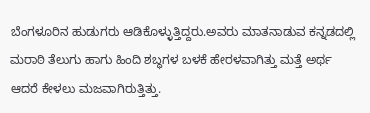ಬೆಂಗಳೂರಿನ ಹುಡುಗರು ಆಡಿಕೊಳ್ಳುತ್ತಿದ್ದರು.ಅವರು ಮಾತನಾಡುವ ಕನ್ನಡದಲ್ಲಿ ಮರಾಠಿ ತೆಲುಗು ಹಾಗು ಹಿಂದಿ ಶಬ್ಧಗಳ ಬಳಕೆ ಹೇರಳವಾಗಿತ್ತು ಮತ್ತೆ ಅರ್ಥ ಆದರೆ ಕೇಳಲು ಮಜವಾಗಿರುತ್ತಿತ್ತು.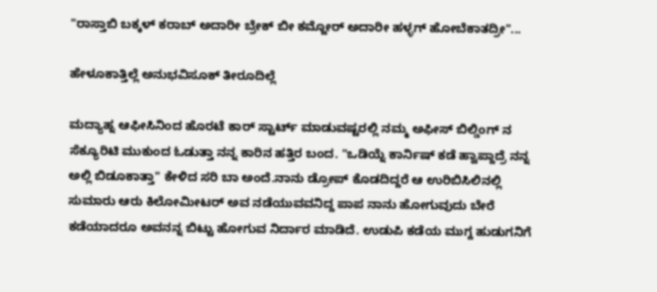"ರಾಸ್ತಾಬಿ ಬಕ್ಕಳ್ ಕರಾಬ್ ಅದಾರೀ ಬ್ರೇಕ್ ಬೀ ಕಮ್ಜೋರ್ ಅದಾರೀ ಹಳ್ಳಗ್ ಹೋಬೆಕಾತದ್ರೀ"...

ಹೇಳೂಕಾತ್ತಿಲ್ಲೆ ಅನುಭವಿಸೂಕ್ ತೀರೂದಿಲ್ಲೆ

ಮದ್ಯಾಹ್ನ ಆಫೀಸಿನಿಂದ ಹೊರಟೆ ಕಾರ್ ಸ್ಟಾರ್ಟ್ ಮಾಡುವಷ್ಟರಲ್ಲಿ ನಮ್ಮ ಅಫೀಸ್ ಬಿಲ್ಡಿಂಗ್ ನ ಸೆಕ್ಯೂರಿಟಿ ಮುಕುಂದ ಓಡುತ್ತಾ ನನ್ನ ಕಾರಿನ ಹತ್ತಿರ ಬಂದ. "ಒಡಿಯ್ನೆ ಕಾರ್ನಿಷ್ ಕಡೆ ಹ್ವಾಪ್ದಾದ್ರೆ ನನ್ನ ಅಲ್ಲಿ ಬಿಡೂಕಾತ್ತಾ" ಕೇಳಿದ ಸರಿ ಬಾ ಅಂದೆ.ನಾನು ಡ್ರೋಪ್ ಕೊಡದಿದ್ದರೆ ಆ ಉರಿಬಿಸಿಲಿನಲ್ಲಿ ಸುಮಾರು ಆರು ಕಿಲೋಮೀಟರ್ ಅವ ನಡೆಯುವವನಿದ್ದ ಪಾಪ ನಾನು ಹೋಗುವುದು ಬೇರೆ ಕಡೆಯಾದರೂ ಅವನನ್ನ ಬಿಟ್ಟು ಹೋಗುವ ನಿರ್ದಾರ ಮಾಡಿದೆ. ಉಡುಪಿ ಕಡೆಯ ಮುಗ್ದ ಹುಡುಗನಿಗೆ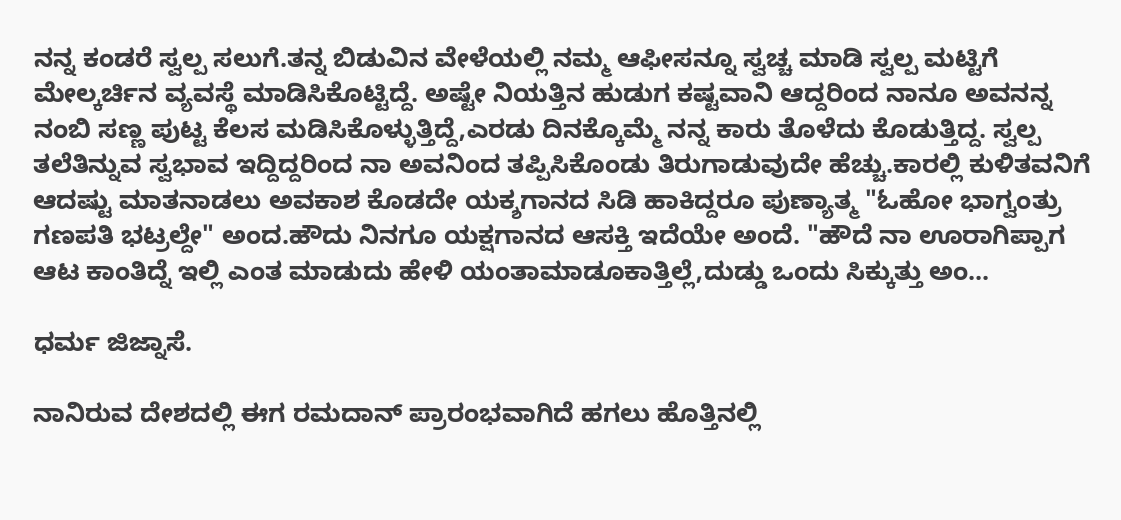ನನ್ನ ಕಂಡರೆ ಸ್ವಲ್ಪ ಸಲುಗೆ.ತನ್ನ ಬಿಡುವಿನ ವೇಳೆಯಲ್ಲಿ ನಮ್ಮ ಆಫೀಸನ್ನೂ ಸ್ವಚ್ಚ ಮಾಡಿ ಸ್ವಲ್ಪ ಮಟ್ಟಿಗೆ ಮೇಲ್ಕರ್ಚಿನ ವ್ಯವಸ್ಥೆ ಮಾಡಿಸಿಕೊಟ್ಟಿದ್ದೆ. ಅಷ್ಟೇ ನಿಯತ್ತಿನ ಹುಡುಗ ಕಷ್ಟವಾನಿ ಆದ್ದರಿಂದ ನಾನೂ ಅವನನ್ನ ನಂಬಿ ಸಣ್ಣ ಪುಟ್ಟ ಕೆಲಸ ಮಡಿಸಿಕೊಳ್ಳುತ್ತಿದ್ದೆ,ಎರಡು ದಿನಕ್ಕೊಮ್ಮೆ ನನ್ನ ಕಾರು ತೊಳೆದು ಕೊಡುತ್ತಿದ್ದ. ಸ್ವಲ್ಪ ತಲೆತಿನ್ನುವ ಸ್ವಭಾವ ಇದ್ದಿದ್ದರಿಂದ ನಾ ಅವನಿಂದ ತಪ್ಪಿಸಿಕೊಂಡು ತಿರುಗಾಡುವುದೇ ಹೆಚ್ಚು.ಕಾರಲ್ಲಿ ಕುಳಿತವನಿಗೆ ಆದಷ್ಟು ಮಾತನಾಡಲು ಅವಕಾಶ ಕೊಡದೇ ಯಕ್ಶಗಾನದ ಸಿಡಿ ಹಾಕಿದ್ದರೂ ಪುಣ್ಯಾತ್ಮ "ಓಹೋ ಭಾಗ್ವಂತ್ರು ಗಣಪತಿ ಭಟ್ರಲ್ದೇ" ಅಂದ.ಹೌದು ನಿನಗೂ ಯಕ್ಷಗಾನದ ಆಸಕ್ತಿ ಇದೆಯೇ ಅಂದೆ. "ಹೌದೆ ನಾ ಊರಾಗಿಪ್ಪಾಗ ಆಟ ಕಾಂತಿದ್ನೆ ಇಲ್ಲಿ ಎಂತ ಮಾಡುದು ಹೇಳಿ ಯಂತಾಮಾಡೂಕಾತ್ತಿಲ್ಲೆ,ದುಡ್ಡು ಒಂದು ಸಿಕ್ಕುತ್ತು ಅಂ...

ಧರ್ಮ ಜಿಜ್ನಾಸೆ.

ನಾನಿರುವ ದೇಶದಲ್ಲಿ ಈಗ ರಮದಾನ್ ಪ್ರಾರಂಭವಾಗಿದೆ ಹಗಲು ಹೊತ್ತಿನಲ್ಲಿ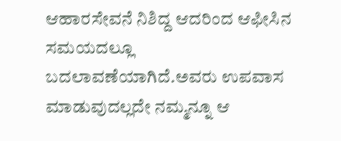ಆಹಾರಸೇವನೆ ನಿಶಿದ್ದ ಆದರಿಂದ ಆಫೀಸಿನ ಸಮಯದಲ್ಲೂ ಬದಲಾವಣೆಯಾಗಿದೆ.ಅವರು ಉಪವಾಸ ಮಾಡುವುದಲ್ಲದೇ ನಮ್ಮನ್ನೂ ಆ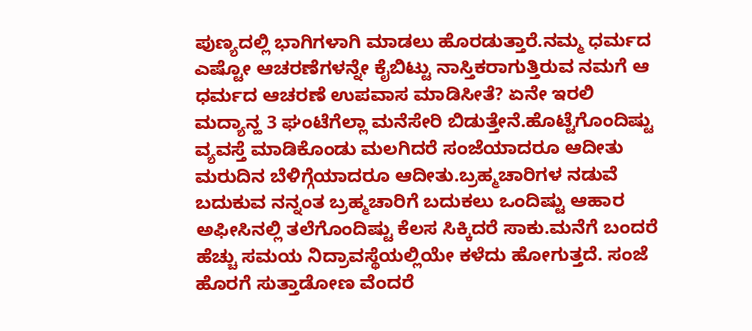ಪುಣ್ಯದಲ್ಲಿ ಭಾಗಿಗಳಾಗಿ ಮಾಡಲು ಹೊರಡುತ್ತಾರೆ.ನಮ್ಮ ಧರ್ಮದ ಎಷ್ಟೋ ಆಚರಣೆಗಳನ್ನೇ ಕೈಬಿಟ್ಟು ನಾಸ್ತಿಕರಾಗುತ್ತಿರುವ ನಮಗೆ ಆ ಧರ್ಮದ ಆಚರಣೆ ಉಪವಾಸ ಮಾಡಿಸೀತೆ? ಏನೇ ಇರಲಿ ಮದ್ಯಾನ್ಹ 3 ಘಂಟೆಗೆಲ್ಲಾ ಮನೆಸೇರಿ ಬಿಡುತ್ತೇನೆ.ಹೊಟ್ಟೆಗೊಂದಿಷ್ಟು ವ್ಯವಸ್ತೆ ಮಾಡಿಕೊಂಡು ಮಲಗಿದರೆ ಸಂಜೆಯಾದರೂ ಆದೀತು ಮರುದಿನ ಬೆಳಿಗ್ಗೆಯಾದರೂ ಆದೀತು.ಬ್ರಹ್ಮಚಾರಿಗಳ ನಡುವೆ ಬದುಕುವ ನನ್ನಂತ ಬ್ರಹ್ಮಚಾರಿಗೆ ಬದುಕಲು ಒಂದಿಷ್ಟು ಆಹಾರ ಅಫೀಸಿನಲ್ಲಿ ತಲೆಗೊಂದಿಷ್ಟು ಕೆಲಸ ಸಿಕ್ಕಿದರೆ ಸಾಕು.ಮನೆಗೆ ಬಂದರೆ ಹೆಚ್ಚು ಸಮಯ ನಿದ್ರಾವಸ್ಥೆಯಲ್ಲಿಯೇ ಕಳೆದು ಹೋಗುತ್ತದೆ. ಸಂಜೆ ಹೊರಗೆ ಸುತ್ತಾಡೋಣ ವೆಂದರೆ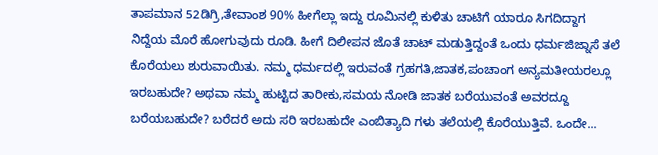ತಾಪಮಾನ 52ಡಿಗ್ರಿ,ತೇವಾಂಶ 90% ಹೀಗೆಲ್ಲಾ ಇದ್ದು ರೂಮಿನಲ್ಲಿ ಕುಳಿತು ಚಾಟಿಗೆ ಯಾರೂ ಸಿಗದಿದ್ದಾಗ ನಿದ್ದೆಯ ಮೊರೆ ಹೋಗುವುದು ರೂಡಿ. ಹೀಗೆ ದಿಲೀಪನ ಜೊತೆ ಚಾಟ್ ಮಡುತ್ತಿದ್ದಂತೆ ಒಂದು ಧರ್ಮಜಿಜ್ನಾಸೆ ತಲೆ ಕೊರೆಯಲು ಶುರುವಾಯಿತು. ನಮ್ಮ ಧರ್ಮದಲ್ಲಿ ಇರುವಂತೆ ಗ್ರಹಗತಿ,ಜಾತಕ,ಪಂಚಾಂಗ ಅನ್ಯಮತೀಯರಲ್ಲೂ ಇರಬಹುದೇ? ಅಥವಾ ನಮ್ಮ ಹುಟ್ಟಿದ ತಾರೀಕು,ಸಮಯ ನೋಡಿ ಜಾತಕ ಬರೆಯುವಂತೆ ಅವರದ್ದೂ ಬರೆಯಬಹುದೇ? ಬರೆದರೆ ಅದು ಸರಿ ಇರಬಹುದೇ ಎಂಬಿತ್ಯಾದಿ ಗಳು ತಲೆಯಲ್ಲಿ ಕೊರೆಯುತ್ತಿವೆ. ಒಂದೇ...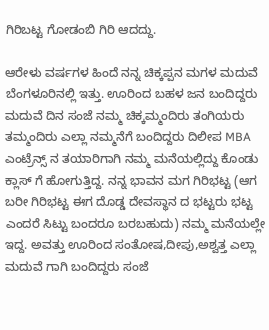ಗಿರಿಬಟ್ಟ ಗೋಡಂಬಿ ಗಿರಿ ಆದದ್ದು.

ಆರೇಳು ವರ್ಷಗಳ ಹಿಂದೆ ನನ್ನ ಚಿಕ್ಕಪ್ಪನ ಮಗಳ ಮದುವೆ ಬೆಂಗಳೂರಿನಲ್ಲಿ ಇತ್ತು. ಊರಿಂದ ಬಹಳ ಜನ ಬಂದಿದ್ದರು ಮದುವೆ ದಿನ ಸಂಜೆ ನಮ್ಮ ಚಿಕ್ಕಮ್ಮಂದಿರು ತಂಗಿಯರು ತಮ್ಮಂದಿರು ಎಲ್ಲಾ ನಮ್ಮನೆಗೆ ಬಂದಿದ್ದರು ದಿಲೀಪ MBA ಎಂಟ್ರೆನ್ಸ್ ನ ತಯಾರಿಗಾಗಿ ನಮ್ಮ ಮನೆಯಲ್ಲಿದ್ದು ಕೊಂಡು ಕ್ಲಾಸ್ ಗೆ ಹೋಗುತ್ತಿದ್ದ. ನನ್ನ ಭಾವನ ಮಗ ಗಿರಿಭಟ್ಟ (ಆಗ ಬರೀ ಗಿರಿಭಟ್ಟ ಈಗ ದೊಡ್ಡ ದೇವಸ್ಥಾನ ದ ಭಟ್ಟರು ಭಟ್ಟ ಎಂದರೆ ಸಿಟ್ಟು ಬಂದರೂ ಬರಬಹುದು) ನಮ್ಮ ಮನೆಯಲ್ಲೇ ಇದ್ದ. ಅವತ್ತು ಊರಿಂದ ಸಂತೋಷ,ದೀಪು,ಅಶ್ವತ್ತ ಎಲ್ಲಾ ಮದುವೆ ಗಾಗಿ ಬಂದಿದ್ದರು ಸಂಜೆ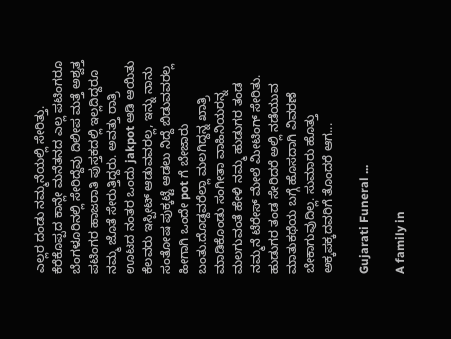ಎಲ್ಲರ ದಂಡು ನಮ್ಮನೆಯಲ್ಲಿ ಸೇರಿತ್ತು. ಕೆರೆಕೊಪ್ಪದ ಕಾನ್ಲೇ ಮನೆತನದ ಎಲ್ಲ ಪಟಿಂಗರೂ ಬೆಂಗಳೂರಿನಲ್ಲಿ ಸೇರಿದ್ದೆವು ದಿಲೀಪ ಮತ್ತೆ ಅಶ್ವತ್ತ ಪಟಿಂಗರ ಹಾಜರಾತಿ ಪುಸ್ತಕದಲ್ಲಿ ಇಲ್ಲದಿದ್ದರೂ ನಮ್ಮ ಜೊತೆ ಸೇರುತ್ತಿದ್ದರು. ಅವತ್ತು ರಾತ್ರಿ ಊಟದ ನಂತರ ಒಂದು jakpot ಆಡಿ ಆಯಿತು ಕೆಲವರು ಇಸ್ಪೀಟ್ ಆಡುವವರಲ್ಲ, ಇನ್ನು ನಾನು ಸಂತೋಷ ಪುಕ್ಕಟ್ಟೆ ಆಡಲು ನಿದ್ದೆ ಬಿಡುವವರಲ್ಲ ಹೀಗಾಗಿ ಒಂದೇ pot ಗೆ ಬೇಜಾರು ಬಂತು.ದೊಡ್ದವರೆಲ್ಲಾ ಮಲಗಿದ್ದನ್ನ ಖಾತ್ರಿ ಮಾಡಿಕೊಂಡು ಸಂಗೀತಾ ವಾಹಿನಿಯರನ್ನ ಮಲಗುವಂತೆ ಹೇಳಿ ನಮ್ಮ ಹುಡುಗರ ತಂಡ ನಮ್ಮನೆ ಟೆರೇಸ್ ಮೇಲೆ ಮೀಟಿಂಗ್ ಸೇರಿತು. ಹುಡುಗರ ತಂಡ ಸೇರಿದರೆ ಅಲ್ಲಿ ನಡೆಯುವ ಮಾತುಕಥೆಯ ಬಗ್ಗೆ ಹೊಸದಾಗಿ ವಿವರಣೆ ಬೇಕಾಗುವುದಿಲ್ಲ. ಸುಮಾರು ಹೊತ್ತು ಅಕ್ಕಪಕ್ಕದವರಿಗೆ ತೊಂದರೆ ಆಗ...

Gujarati Funeral ...

A family in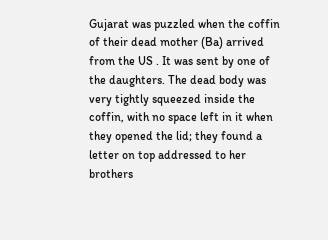Gujarat was puzzled when the coffin of their dead mother (Ba) arrived from the US . It was sent by one of the daughters. The dead body was very tightly squeezed inside the coffin, with no space left in it when they opened the lid; they found a letter on top addressed to her brothers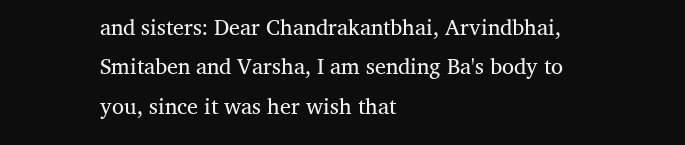and sisters: Dear Chandrakantbhai, Arvindbhai, Smitaben and Varsha, I am sending Ba's body to you, since it was her wish that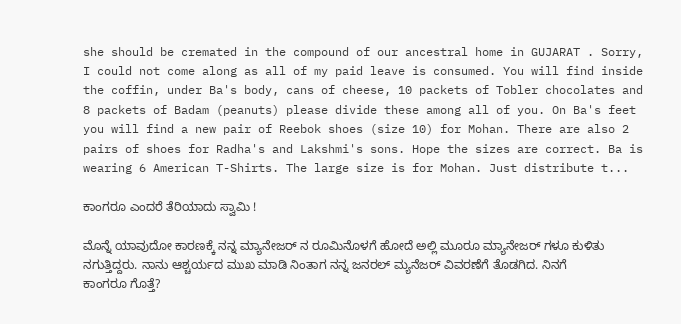she should be cremated in the compound of our ancestral home in GUJARAT . Sorry, I could not come along as all of my paid leave is consumed. You will find inside the coffin, under Ba's body, cans of cheese, 10 packets of Tobler chocolates and 8 packets of Badam (peanuts) please divide these among all of you. On Ba's feet you will find a new pair of Reebok shoes (size 10) for Mohan. There are also 2 pairs of shoes for Radha's and Lakshmi's sons. Hope the sizes are correct. Ba is wearing 6 American T-Shirts. The large size is for Mohan. Just distribute t...

ಕಾಂಗರೂ ಎಂದರೆ ತೆರಿಯಾದು ಸ್ವಾಮಿ !

ಮೊನ್ನೆ ಯಾವುದೋ ಕಾರಣಕ್ಕೆ ನನ್ನ ಮ್ಯಾನೇಜರ್ ನ ರೂಮಿನೊಳಗೆ ಹೋದೆ ಅಲ್ಲಿ ಮೂರೂ ಮ್ಯಾನೇಜರ್ ಗಳೂ ಕುಳಿತು ನಗುತ್ತಿದ್ದರು. ನಾನು ಆಶ್ಚರ್ಯದ ಮುಖ ಮಾಡಿ ನಿಂತಾಗ ನನ್ನ ಜನರಲ್ ಮ್ಯನೆಜರ್ ವಿವರಣೆಗೆ ತೊಡಗಿದ. ನಿನಗೆ ಕಾಂಗರೂ ಗೊತ್ತೆ?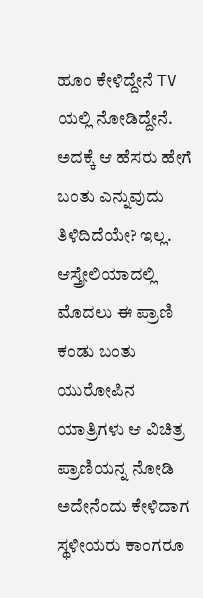ಹೂಂ ಕೇಳಿದ್ದೇನೆ TV ಯಲ್ಲಿ ನೋಡಿದ್ದೇನೆ. ಅದಕ್ಕೆ ಆ ಹೆಸರು ಹೇಗೆ ಬಂತು ಎನ್ನುವುದು ತಿಳಿದಿದೆಯೇ? ಇಲ್ಲ. ಆಸ್ತ್ರೇಲಿಯಾದಲ್ಲಿ ಮೊದಲು ಈ ಪ್ರಾಣಿ ಕಂಡು ಬಂತು ಯುರೋಪಿನ ಯಾತ್ರಿಗಳು ಆ ವಿಚಿತ್ರ ಪ್ರಾಣಿಯನ್ನ ನೋಡಿ ಅದೇನೆಂದು ಕೇಳಿದಾಗ ಸ್ಥಳೀಯರು ಕಾಂಗರೂ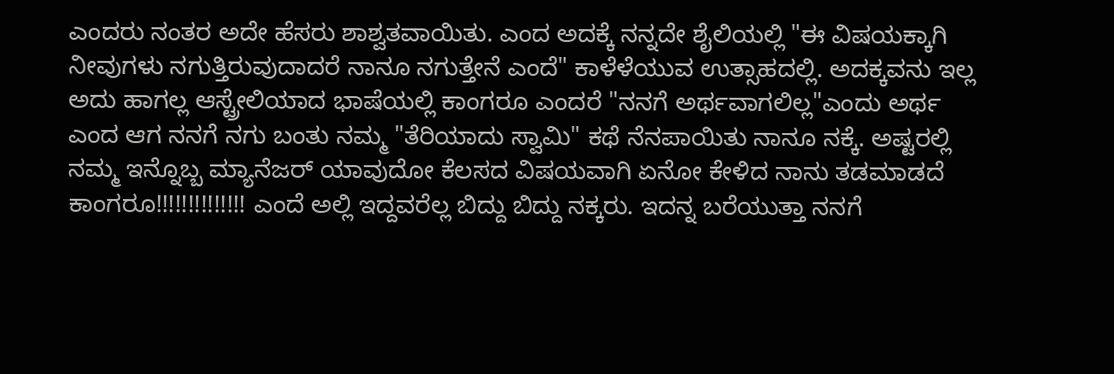ಎಂದರು ನಂತರ ಅದೇ ಹೆಸರು ಶಾಶ್ವತವಾಯಿತು. ಎಂದ ಅದಕ್ಕೆ ನನ್ನದೇ ಶೈಲಿಯಲ್ಲಿ "ಈ ವಿಷಯಕ್ಕಾಗಿ ನೀವುಗಳು ನಗುತ್ತಿರುವುದಾದರೆ ನಾನೂ ನಗುತ್ತೇನೆ ಎಂದೆ" ಕಾಳೆಳೆಯುವ ಉತ್ಸಾಹದಲ್ಲಿ. ಅದಕ್ಕವನು ಇಲ್ಲ ಅದು ಹಾಗಲ್ಲ ಆಸ್ಟ್ರೇಲಿಯಾದ ಭಾಷೆಯಲ್ಲಿ ಕಾಂಗರೂ ಎಂದರೆ "ನನಗೆ ಅರ್ಥವಾಗಲಿಲ್ಲ"ಎಂದು ಅರ್ಥ ಎಂದ ಆಗ ನನಗೆ ನಗು ಬಂತು ನಮ್ಮ "ತೆರಿಯಾದು ಸ್ವಾಮಿ" ಕಥೆ ನೆನಪಾಯಿತು ನಾನೂ ನಕ್ಕೆ. ಅಷ್ಟರಲ್ಲಿ ನಮ್ಮ ಇನ್ನೊಬ್ಬ ಮ್ಯಾನೆಜರ್ ಯಾವುದೋ ಕೆಲಸದ ವಿಷಯವಾಗಿ ಏನೋ ಕೇಳಿದ ನಾನು ತಡಮಾಡದೆ ಕಾಂಗರೂ!!!!!!!!!!!!!! ಎಂದೆ ಅಲ್ಲಿ ಇದ್ದವರೆಲ್ಲ ಬಿದ್ದು ಬಿದ್ದು ನಕ್ಕರು. ಇದನ್ನ ಬರೆಯುತ್ತಾ ನನಗೆ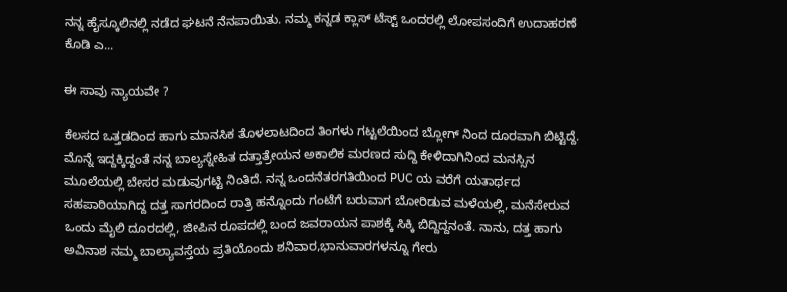ನನ್ನ ಹೈಸ್ಕೂಲಿನಲ್ಲಿ ನಡೆದ ಘಟನೆ ನೆನಪಾಯಿತು. ನಮ್ಮ ಕನ್ನಡ ಕ್ಲಾಸ್ ಟೆಸ್ಟ್ ಒಂದರಲ್ಲಿ ಲೋಪಸಂದಿಗೆ ಉದಾಹರಣೆ ಕೊಡಿ ಎ...

ಈ ಸಾವು ನ್ಯಾಯವೇ ?

ಕೆಲಸದ ಒತ್ತಡದಿಂದ ಹಾಗು ಮಾನಸಿಕ ತೊಳಲಾಟದಿಂದ ತಿಂಗಳು ಗಟ್ಟಲೆಯಿಂದ ಬ್ಲೋಗ್ ನಿಂದ ದೂರವಾಗಿ ಬಿಟ್ಟಿದ್ದೆ. ಮೊನ್ನೆ ಇದ್ದಕ್ಕಿದ್ದಂತೆ ನನ್ನ ಬಾಲ್ಯಸ್ನೇಹಿತ ದತ್ತಾತ್ರೇಯನ ಅಕಾಲಿಕ ಮರಣದ ಸುದ್ದಿ ಕೇಳಿದಾಗಿನಿಂದ ಮನಸ್ಸಿನ ಮೂಲೆಯಲ್ಲಿ ಬೇಸರ ಮಡುವುಗಟ್ಟಿ ನಿಂತಿದೆ. ನನ್ನ ಒಂದನೆತರಗತಿಯಿಂದ PUC ಯ ವರೆಗೆ ಯತಾರ್ಥದ ಸಹಪಾಠಿಯಾಗಿದ್ದ ದತ್ತ ಸಾಗರದಿಂದ ರಾತ್ರಿ ಹನ್ನೊಂದು ಗಂಟೆಗೆ ಬರುವಾಗ ಬೋರಿಡುವ ಮಳೆಯಲ್ಲಿ, ಮನೆಸೇರುವ ಒಂದು ಮೈಲಿ ದೂರದಲ್ಲಿ, ಜೀಪಿನ ರೂಪದಲ್ಲಿ ಬಂದ ಜವರಾಯನ ಪಾಶಕ್ಕೆ ಸಿಕ್ಕಿ ಬಿದ್ದಿದ್ದನಂತೆ. ನಾನು, ದತ್ತ ಹಾಗು ಅವಿನಾಶ ನಮ್ಮ ಬಾಲ್ಯಾವಸ್ತೆಯ ಪ್ರತಿಯೊಂದು ಶನಿವಾರ,ಭಾನುವಾರಗಳನ್ನೂ ಗೇರು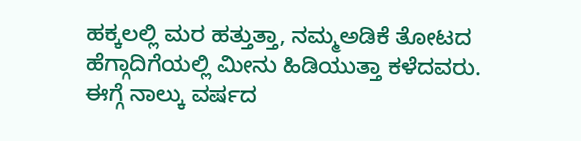ಹಕ್ಕಲಲ್ಲಿ ಮರ ಹತ್ತುತ್ತಾ, ನಮ್ಮಅಡಿಕೆ ತೋಟದ ಹೆಗ್ಗಾದಿಗೆಯಲ್ಲಿ ಮೀನು ಹಿಡಿಯುತ್ತಾ ಕಳೆದವರು. ಈಗ್ಗೆ ನಾಲ್ಕು ವರ್ಷದ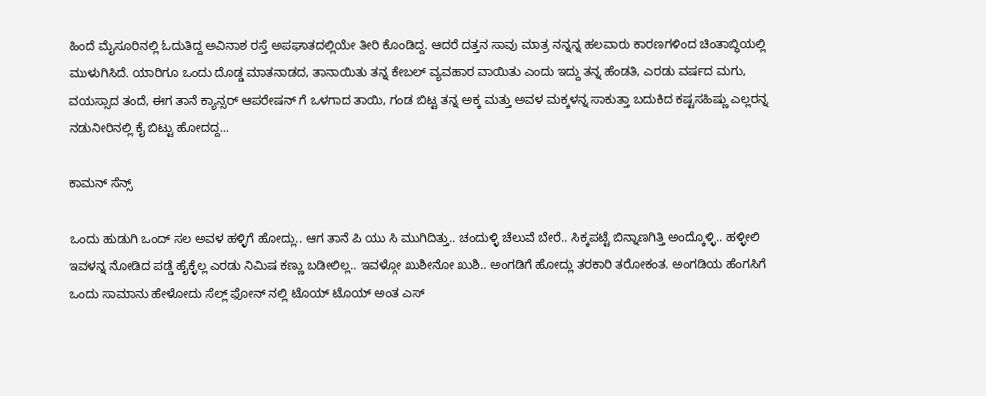ಹಿಂದೆ ಮೈಸೂರಿನಲ್ಲಿ ಓದುತಿದ್ದ ಅವಿನಾಶ ರಸ್ತೆ ಅಪಘಾತದಲ್ಲಿಯೇ ತೀರಿ ಕೊಂಡಿದ್ದ. ಆದರೆ ದತ್ತನ ಸಾವು ಮಾತ್ರ ನನ್ನನ್ನ ಹಲವಾರು ಕಾರಣಗಳಿಂದ ಚಿಂತಾಬ್ಧಿಯಲ್ಲಿ ಮುಳುಗಿಸಿದೆ. ಯಾರಿಗೂ ಒಂದು ದೊಡ್ಡ ಮಾತನಾಡದ, ತಾನಾಯಿತು ತನ್ನ ಕೇಬಲ್ ವ್ಯವಹಾರ ವಾಯಿತು ಎಂದು ಇದ್ದು ತನ್ನ ಹೆಂಡತಿ, ಎರಡು ವರ್ಷದ ಮಗು, ವಯಸ್ಸಾದ ತಂದೆ, ಈಗ ತಾನೆ ಕ್ಯಾನ್ಸರ್ ಆಪರೇಷನ್ ಗೆ ಒಳಗಾದ ತಾಯಿ, ಗಂಡ ಬಿಟ್ಟ ತನ್ನ ಅಕ್ಕ ಮತ್ತು ಅವಳ ಮಕ್ಕಳನ್ನ ಸಾಕುತ್ತಾ ಬದುಕಿದ ಕಷ್ಟಸಹಿಷ್ಣು ಎಲ್ಲರನ್ನ ನಡುನೀರಿನಲ್ಲಿ ಕೈ ಬಿಟ್ಟು ಹೋದದ್ದ...

ಕಾಮನ್ ಸೆನ್ಸ್

ಒಂದು ಹುಡುಗಿ ಒಂದ್ ಸಲ ಅವಳ ಹಳ್ಳಿಗೆ ಹೋದ್ಲು.. ಆಗ ತಾನೆ ಪಿ ಯು ಸಿ ಮುಗಿದಿತ್ತು.. ಚಂದುಳ್ಳಿ ಚೆಲುವೆ ಬೇರೆ.. ಸಿಕ್ಕಪಟ್ಟೆ ಬಿನ್ನಾಣಗಿತ್ತಿ ಅಂದ್ಕೊಳ್ಳಿ.. ಹಳ್ಳೀಲಿ ಇವಳನ್ನ ನೋಡಿದ ಪಡ್ಡೆ ಹೈಕ್ಳೆಲ್ಲ ಎರಡು ನಿಮಿಷ ಕಣ್ಣು ಬಡೀಲಿಲ್ಲ.. ಇವಳ್ಗೋ ಖುಶೀನೋ ಖುಶಿ.. ಅಂಗಡಿಗೆ ಹೋದ್ಲು ತರಕಾರಿ ತರೋಕಂತ. ಅಂಗಡಿಯ ಹೆಂಗಸಿಗೆ ಒಂದು ಸಾಮಾನು ಹೇಳೋದು ಸೆಲ್ಲ್ ಫೋನ್ ನಲ್ಲಿ ಟೊಯ್ ಟೊಯ್ ಅಂತ ಎಸ್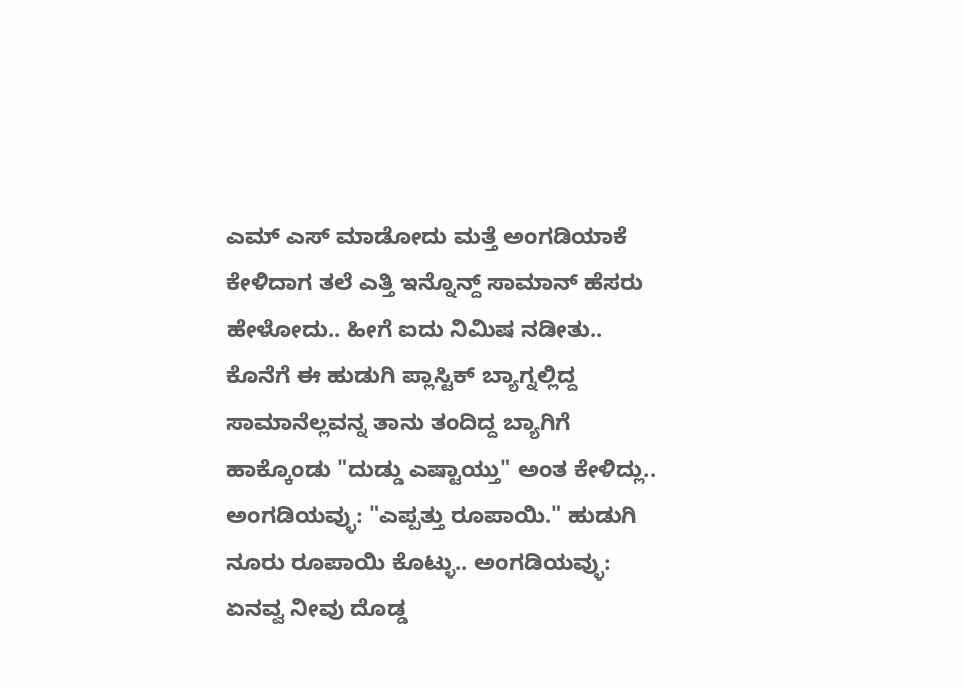ಎಮ್ ಎಸ್ ಮಾಡೋದು ಮತ್ತೆ ಅಂಗಡಿಯಾಕೆ ಕೇಳಿದಾಗ ತಲೆ ಎತ್ತಿ ಇನ್ನೊನ್ದ್ ಸಾಮಾನ್ ಹೆಸರು ಹೇಳೋದು.. ಹೀಗೆ ಐದು ನಿಮಿಷ ನಡೀತು.. ಕೊನೆಗೆ ಈ ಹುಡುಗಿ ಪ್ಲಾಸ್ಟಿಕ್ ಬ್ಯಾಗ್ನಲ್ಲಿದ್ದ ಸಾಮಾನೆಲ್ಲವನ್ನ ತಾನು ತಂದಿದ್ದ ಬ್ಯಾಗಿಗೆ ಹಾಕ್ಕೊಂಡು "ದುಡ್ಡು ಎಷ್ಟಾಯ್ತು" ಅಂತ ಕೇಳಿದ್ಲು.. ಅಂಗಡಿಯವ್ಳು: "ಎಪ್ಪತ್ತು ರೂಪಾಯಿ." ಹುಡುಗಿ ನೂರು ರೂಪಾಯಿ ಕೊಟ್ಳು.. ಅಂಗಡಿಯವ್ಳು: ಏನವ್ವ ನೀವು ದೊಡ್ಡ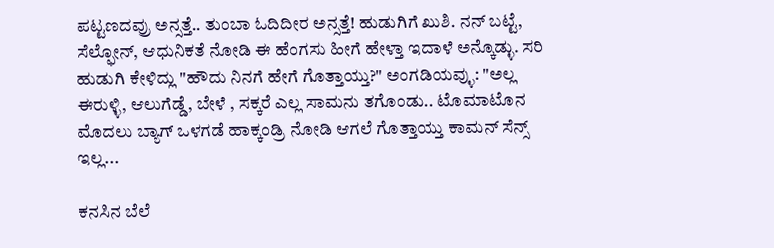ಪಟ್ಟಣದವ್ರು ಅನ್ಸತ್ತೆ.. ತುಂಬಾ ಓದಿದೀರ ಅನ್ಸತ್ತೆ! ಹುಡುಗಿಗೆ ಖುಶಿ. ನನ್ ಬಟ್ಟೆ, ಸೆಲ್ಫೋನ್, ಆಧುನಿಕತೆ ನೋಡಿ ಈ ಹೆಂಗಸು ಹೀಗೆ ಹೇಳ್ತಾ ಇದಾಳೆ ಅನ್ಕೊಡ್ಳು. ಸರಿ ಹುಡುಗಿ ಕೇಳಿದ್ಲು "ಹೌದು ನಿನಗೆ ಹೇಗೆ ಗೊತ್ತಾಯ್ತು?" ಅಂಗಡಿಯವ್ಳು: "ಅಲ್ಲ ಈರುಳ್ಳಿ, ಆಲುಗೆಡ್ಡೆ, ಬೇಳೆ , ಸಕ್ಕರೆ ಎಲ್ಲ ಸಾಮನು ತಗೊಂಡು.. ಟೊಮಾಟೊನ ಮೊದಲು ಬ್ಯಾಗ್ ಒಳಗಡೆ ಹಾಕ್ಕಂಡ್ರಿ ನೋಡಿ ಆಗಲೆ ಗೊತ್ತಾಯ್ತು ಕಾಮನ್ ಸೆನ್ಸ್ ಇಲ್ಲ...

ಕನಸಿನ ಬೆಲೆ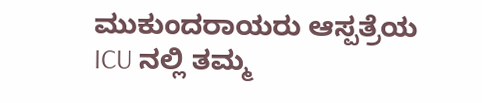ಮುಕುಂದರಾಯರು ಆಸ್ಪತ್ರೆಯ ICU ನಲ್ಲಿ ತಮ್ಮ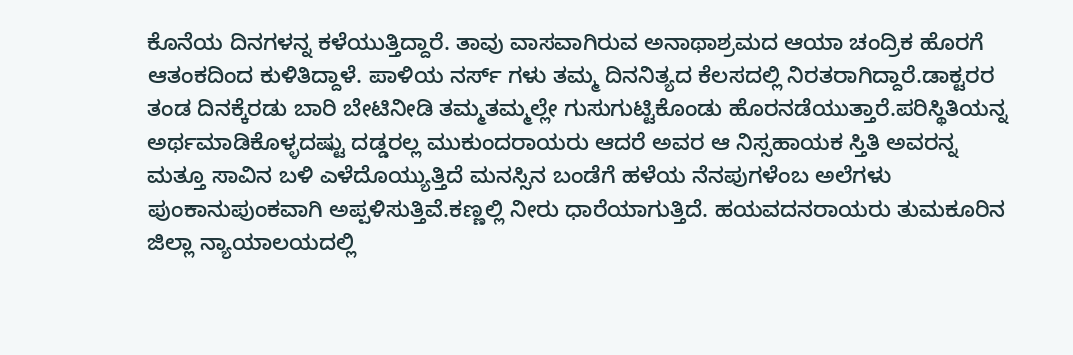ಕೊನೆಯ ದಿನಗಳನ್ನ ಕಳೆಯುತ್ತಿದ್ದಾರೆ. ತಾವು ವಾಸವಾಗಿರುವ ಅನಾಥಾಶ್ರಮದ ಆಯಾ ಚಂದ್ರಿಕ ಹೊರಗೆ ಆತಂಕದಿಂದ ಕುಳಿತಿದ್ದಾಳೆ. ಪಾಳಿಯ ನರ್ಸ್ ಗಳು ತಮ್ಮ ದಿನನಿತ್ಯದ ಕೆಲಸದಲ್ಲಿ ನಿರತರಾಗಿದ್ದಾರೆ.ಡಾಕ್ಟರರ ತಂಡ ದಿನಕ್ಕೆರಡು ಬಾರಿ ಬೇಟಿನೀಡಿ ತಮ್ಮತಮ್ಮಲ್ಲೇ ಗುಸುಗುಟ್ಟಿಕೊಂಡು ಹೊರನಡೆಯುತ್ತಾರೆ.ಪರಿಸ್ಥಿತಿಯನ್ನ ಅರ್ಥಮಾಡಿಕೊಳ್ಳದಷ್ಟು ದಡ್ಡರಲ್ಲ ಮುಕುಂದರಾಯರು ಆದರೆ ಅವರ ಆ ನಿಸ್ಸಹಾಯಕ ಸ್ತಿತಿ ಅವರನ್ನ ಮತ್ತೂ ಸಾವಿನ ಬಳಿ ಎಳೆದೊಯ್ಯುತ್ತಿದೆ ಮನಸ್ಸಿನ ಬಂಡೆಗೆ ಹಳೆಯ ನೆನಪುಗಳೆಂಬ ಅಲೆಗಳು ಪುಂಕಾನುಪುಂಕವಾಗಿ ಅಪ್ಪಳಿಸುತ್ತಿವೆ.ಕಣ್ಣಲ್ಲಿ ನೀರು ಧಾರೆಯಾಗುತ್ತಿದೆ. ಹಯವದನರಾಯರು ತುಮಕೂರಿನ ಜಿಲ್ಲಾ ನ್ಯಾಯಾಲಯದಲ್ಲಿ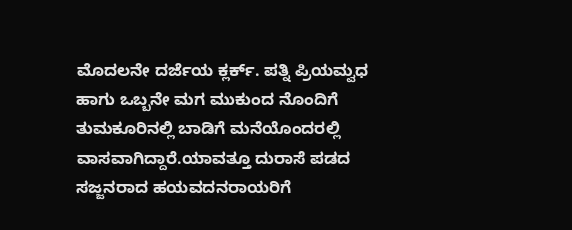ಮೊದಲನೇ ದರ್ಜೆಯ ಕ್ಲರ್ಕ್. ಪತ್ನಿ ಪ್ರಿಯಮ್ವಧ ಹಾಗು ಒಬ್ಬನೇ ಮಗ ಮುಕುಂದ ನೊಂದಿಗೆ ತುಮಕೂರಿನಲ್ಲಿ ಬಾಡಿಗೆ ಮನೆಯೊಂದರಲ್ಲಿ ವಾಸವಾಗಿದ್ದಾರೆ.ಯಾವತ್ತೂ ದುರಾಸೆ ಪಡದ ಸಜ್ಜನರಾದ ಹಯವದನರಾಯರಿಗೆ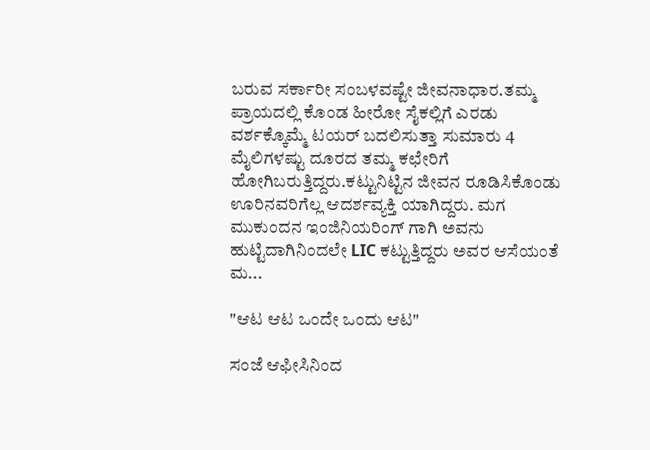ಬರುವ ಸರ್ಕಾರೀ ಸಂಬಳವಷ್ಟೇ ಜೀವನಾಧಾರ.ತಮ್ಮ ಪ್ರಾಯದಲ್ಲಿ ಕೊಂಡ ಹೀರೋ ಸೈಕಲ್ಲಿಗೆ ಎರಡು ವರ್ಶಕ್ಕೊಮ್ಮೆ ಟಯರ್ ಬದಲಿಸುತ್ತಾ ಸುಮಾರು 4 ಮೈಲಿಗಳಷ್ಟು ದೂರದ ತಮ್ಮ ಕಛೇರಿಗೆ ಹೋಗಿಬರುತ್ತಿದ್ದರು.ಕಟ್ಟುನಿಟ್ಟಿನ ಜೀವನ ರೂಡಿಸಿಕೊಂಡು ಊರಿನವರಿಗೆಲ್ಲ ಆದರ್ಶವ್ಯಕ್ತಿ ಯಾಗಿದ್ದರು. ಮಗ ಮುಕುಂದನ ಇಂಜಿನಿಯರಿಂಗ್ ಗಾಗಿ ಅವನು ಹುಟ್ಟಿದಾಗಿನಿಂದಲೇ LIC ಕಟ್ಟುತ್ತಿದ್ದರು ಅವರ ಆಸೆಯಂತೆ ಮ...

"ಆಟ ಆಟ ಒಂದೇ ಒಂದು ಆಟ"

ಸಂಜೆ ಆಫೀಸಿನಿಂದ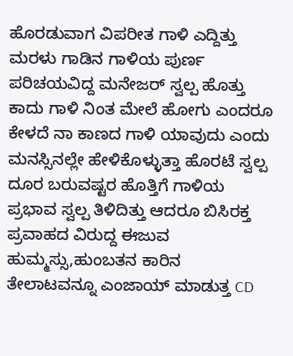ಹೊರಡುವಾಗ ವಿಪರೀತ ಗಾಳಿ ಎದ್ದಿತ್ತು ಮರಳು ಗಾಡಿನ ಗಾಳಿಯ ಪುರ್ಣ ಪರಿಚಯವಿದ್ದ ಮನೇಜರ್ ಸ್ವಲ್ಪ ಹೊತ್ತು ಕಾದು ಗಾಳಿ ನಿಂತ ಮೇಲೆ ಹೋಗು ಎಂದರೂ ಕೇಳದೆ ನಾ ಕಾಣದ ಗಾಳಿ ಯಾವುದು ಎಂದು ಮನಸ್ಸಿನಲ್ಲೇ ಹೇಳಿಕೊಳ್ಳುತ್ತಾ ಹೊರಟೆ ಸ್ವಲ್ಪ ದೂರ ಬರುವಷ್ಟರ ಹೊತ್ತಿಗೆ ಗಾಳಿಯ ಪ್ರಭಾವ ಸ್ವಲ್ಪ ತಿಳಿದಿತ್ತು ಆದರೂ ಬಿಸಿರಕ್ತ ಪ್ರವಾಹದ ವಿರುದ್ದ ಈಜುವ ಹುಮ್ಮಸ್ಸು,ಹುಂಬತನ ಕಾರಿನ ತೇಲಾಟವನ್ನೂ ಎಂಜಾಯ್ ಮಾಡುತ್ತ CD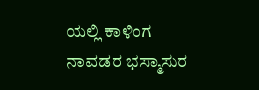ಯಲ್ಲಿ ಕಾಳಿಂಗ ನಾವಡರ ಭಸ್ಮಾಸುರ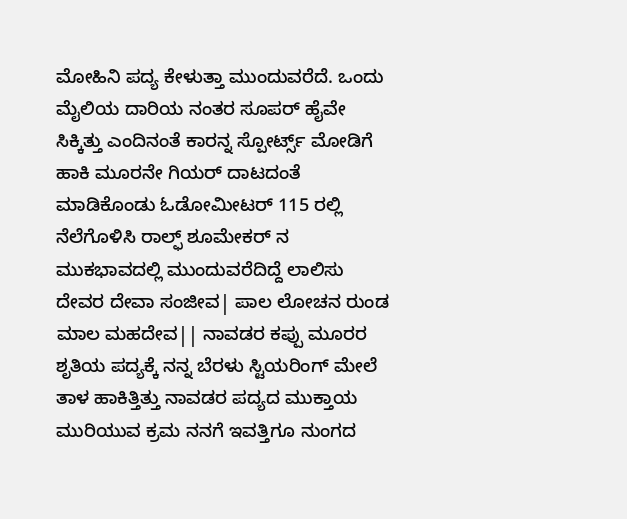ಮೋಹಿನಿ ಪದ್ಯ ಕೇಳುತ್ತಾ ಮುಂದುವರೆದೆ. ಒಂದು ಮೈಲಿಯ ದಾರಿಯ ನಂತರ ಸೂಪರ್ ಹೈವೇ ಸಿಕ್ಕಿತ್ತು ಎಂದಿನಂತೆ ಕಾರನ್ನ ಸ್ಪೋರ್ಟ್ಸ್ ಮೋಡಿಗೆ ಹಾಕಿ ಮೂರನೇ ಗಿಯರ್ ದಾಟದಂತೆ ಮಾಡಿಕೊಂಡು ಓಡೋಮೀಟರ್ 115 ರಲ್ಲಿ ನೆಲೆಗೊಳಿಸಿ ರಾಲ್ಫ್ ಶೂಮೇಕರ್ ನ ಮುಕಭಾವದಲ್ಲಿ ಮುಂದುವರೆದಿದ್ದೆ ಲಾಲಿಸು ದೇವರ ದೇವಾ ಸಂಜೀವ| ಪಾಲ ಲೋಚನ ರುಂಡ ಮಾಲ ಮಹದೇವ|| ನಾವಡರ ಕಪ್ಪು ಮೂರರ ಶೃತಿಯ ಪದ್ಯಕ್ಕೆ ನನ್ನ ಬೆರಳು ಸ್ಟಿಯರಿಂಗ್ ಮೇಲೆ ತಾಳ ಹಾಕಿತ್ತಿತ್ತು ನಾವಡರ ಪದ್ಯದ ಮುಕ್ತಾಯ ಮುರಿಯುವ ಕ್ರಮ ನನಗೆ ಇವತ್ತಿಗೂ ನುಂಗದ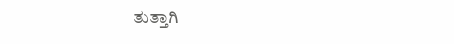ತುತ್ತಾಗಿ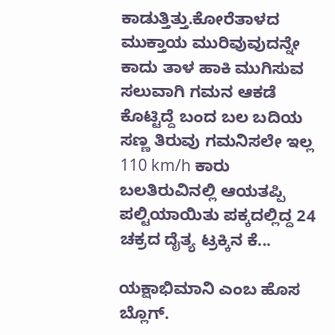ಕಾಡುತ್ತಿತ್ತು.ಕೋರೆತಾಳದ ಮುಕ್ತಾಯ ಮುರಿವುವುದನ್ನೇ ಕಾದು ತಾಳ ಹಾಕಿ ಮುಗಿಸುವ ಸಲುವಾಗಿ ಗಮನ ಆಕಡೆ ಕೊಟ್ಟಿದ್ದೆ ಬಂದ ಬಲ ಬದಿಯ ಸಣ್ಣ ತಿರುವು ಗಮನಿಸಲೇ ಇಲ್ಲ 110 km/h ಕಾರು ಬಲತಿರುವಿನಲ್ಲಿ ಆಯತಪ್ಪಿ ಪಲ್ಟಿಯಾಯಿತು ಪಕ್ಕದಲ್ಲಿದ್ದ 24 ಚಕ್ರದ ದೈತ್ಯ ಟ್ರಕ್ಕಿನ ಕೆ...

ಯಕ್ಷಾಭಿಮಾನಿ ಎಂಬ ಹೊಸ ಬ್ಲೊಗ್.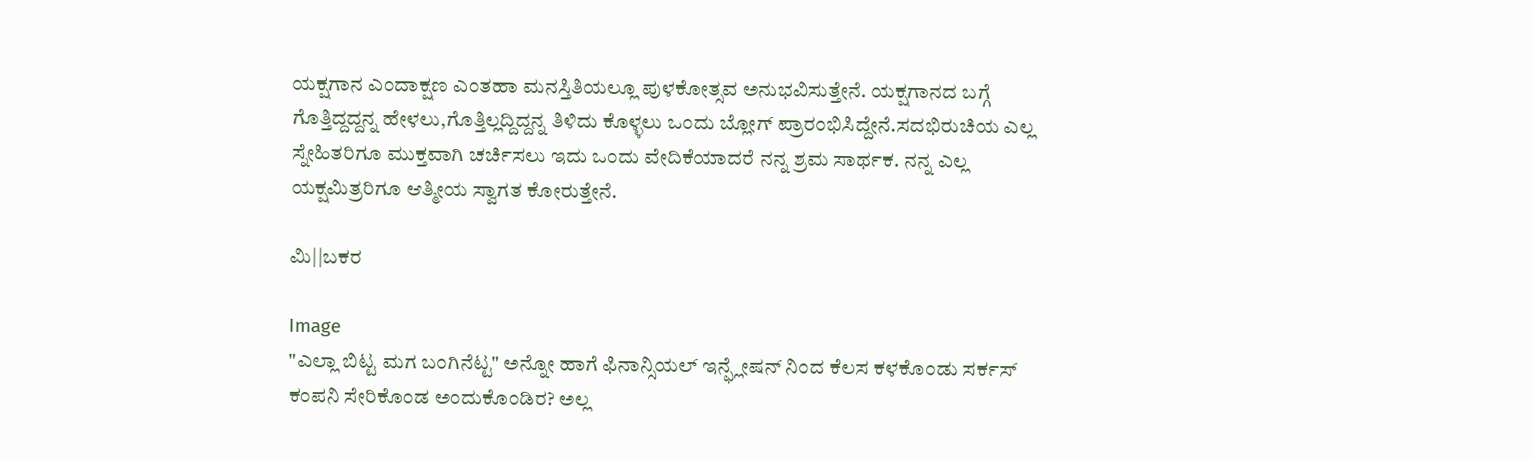ಯಕ್ಷಗಾನ ಎಂದಾಕ್ಷಣ ಎಂತಹಾ ಮನಸ್ತಿತಿಯಲ್ಲೂ ಪುಳಕೋತ್ಸವ ಅನುಭವಿಸುತ್ತೇನೆ. ಯಕ್ಷಗಾನದ ಬಗ್ಗೆ ಗೊತ್ತಿದ್ದದ್ದನ್ನ ಹೇಳಲು,ಗೊತ್ತಿಲ್ಲದ್ದಿದ್ದನ್ನ ತಿಳಿದು ಕೊಳ್ಳಲು ಒಂದು ಬ್ಲೋಗ್ ಪ್ರಾರಂಭಿಸಿದ್ದೇನೆ.ಸದಭಿರುಚಿಯ ಎಲ್ಲ ಸ್ನೇಹಿತರಿಗೂ ಮುಕ್ತವಾಗಿ ಚರ್ಚಿಸಲು ಇದು ಒಂದು ವೇದಿಕೆಯಾದರೆ ನನ್ನ ಶ್ರಮ ಸಾರ್ಥಕ. ನನ್ನ ಎಲ್ಲ ಯಕ್ಷಮಿತ್ರರಿಗೂ ಆತ್ಮೀಯ ಸ್ವಾಗತ ಕೋರುತ್ತೇನೆ.

ಮಿ||ಬಕರ

Image
"ಎಲ್ಲಾ ಬಿಟ್ಟ ಮಗ ಬಂಗಿನೆಟ್ಟ" ಅನ್ನೋ ಹಾಗೆ ಫಿನಾನ್ಸಿಯಲ್ ಇನ್ಫ್ಲೇಷನ್ ನಿಂದ ಕೆಲಸ ಕಳಕೊಂಡು ಸರ್ಕಸ್ ಕಂಪನಿ ಸೇರಿಕೊಂಡ ಅಂದುಕೊಂಡಿರ? ಅಲ್ಲ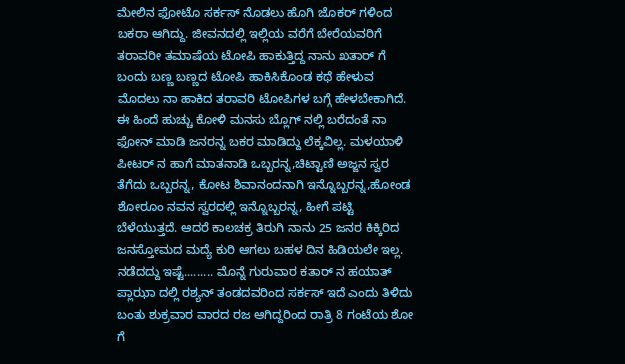ಮೇಲಿನ ಫೋಟೊ ಸರ್ಕಸ್ ನೊಡಲು ಹೊಗಿ ಜೊಕರ್ ಗಳಿಂದ ಬಕರಾ ಆಗಿದ್ದು. ಜೀವನದಲ್ಲಿ ಇಲ್ಲಿಯ ವರೆಗೆ ಬೇರೆಯವರಿಗೆ ತರಾವರೀ ತಮಾಷೆಯ ಟೋಪಿ ಹಾಕುತ್ತಿದ್ದ ನಾನು ಖತಾರ್ ಗೆ ಬಂದು ಬಣ್ಣ ಬಣ್ಣದ ಟೋಪಿ ಹಾಕಿಸಿಕೊಂಡ ಕಥೆ ಹೇಳುವ ಮೊದಲು ನಾ ಹಾಕಿದ ತರಾವರಿ ಟೋಪಿಗಳ ಬಗ್ಗೆ ಹೇಳಬೇಕಾಗಿದೆ. ಈ ಹಿಂದೆ ಹುಚ್ಚು ಕೋಳಿ ಮನಸು ಬ್ಲೊಗ್ ನಲ್ಲಿ ಬರೆದಂತೆ ನಾ ಫೋನ್ ಮಾಡಿ ಜನರನ್ನ ಬಕರ ಮಾಡಿದ್ದು ಲೆಕ್ಕವಿಲ್ಲ. ಮಳಯಾಳಿ ಪೀಟರ್ ನ ಹಾಗೆ ಮಾತನಾಡಿ ಒಬ್ಬರನ್ನ,ಚಿಟ್ಟಾಣಿ ಅಜ್ಜನ ಸ್ವರ ತೆಗೆದು ಒಬ್ಬರನ್ನ, ಕೋಟ ಶಿವಾನಂದನಾಗಿ ಇನ್ನೊಬ್ಬರನ್ನ,ಹೋಂಡ ಶೋರೂಂ ನವನ ಸ್ವರದಲ್ಲಿ ಇನ್ನೊಬ್ಬರನ್ನ, ಹೀಗೆ ಪಟ್ಟಿ ಬೆಳೆಯುತ್ತದೆ. ಆದರೆ ಕಾಲಚಕ್ರ ತಿರುಗಿ ನಾನು 25 ಜನರ ಕಿಕ್ಕಿರಿದ ಜನಸ್ತೋಮದ ಮದ್ಯೆ ಕುರಿ ಆಗಲು ಬಹಳ ದಿನ ಹಿಡಿಯಲೇ ಇಲ್ಲ. ನಡೆದದ್ದು ಇಷ್ಟೆ......... ಮೊನ್ನೆ ಗುರುವಾರ ಕತಾರ್ ನ ಹಯಾತ್ ಪ್ಲಾಝಾ ದಲ್ಲಿ ರಶ್ಯನ್ ತಂಡದವರಿಂದ ಸರ್ಕಸ್ ಇದೆ ಎಂದು ತಿಳಿದು ಬಂತು ಶುಕ್ರವಾರ ವಾರದ ರಜ ಆಗಿದ್ದರಿಂದ ರಾತ್ರಿ 8 ಗಂಟೆಯ ಶೋ ಗೆ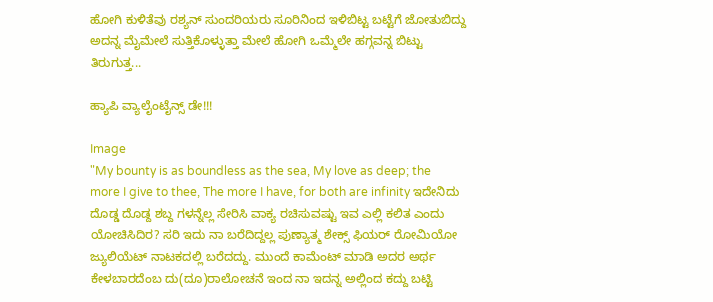ಹೋಗಿ ಕುಳಿತೆವು ರಶ್ಯನ್ ಸುಂದರಿಯರು ಸೂರಿನಿಂದ ಇಳಿಬಿಟ್ಟ ಬಟ್ಟೆಗೆ ಜೋತುಬಿದ್ದು ಅದನ್ನ ಮೈಮೇಲೆ ಸುತ್ತಿಕೊಳ್ಳುತ್ತಾ ಮೇಲೆ ಹೋಗಿ ಒಮ್ಮೆಲೇ ಹಗ್ಗವನ್ನ ಬಿಟ್ಟು ತಿರುಗುತ್ತ...

ಹ್ಯಾಪಿ ವ್ಯಾಲೈಂಟೈನ್ಸ್ ಡೇ!!!

Image
"My bounty is as boundless as the sea, My love as deep; the more I give to thee, The more I have, for both are infinity ಇದೇನಿದು ದೊಡ್ಡ ದೊಡ್ದ ಶಬ್ದ ಗಳನ್ನೆಲ್ಲ ಸೇರಿಸಿ ವಾಕ್ಯ ರಚಿಸುವಷ್ಟು ಇವ ಎಲ್ಲಿ ಕಲಿತ ಎಂದು ಯೋಚಿಸಿದಿರ? ಸರಿ ಇದು ನಾ ಬರೆದಿದ್ದಲ್ಲ ಪುಣ್ಯಾತ್ಮ ಶೇಕ್ಸ್ ಫಿಯರ್ ರೋಮಿಯೋ ಜ್ಯುಲಿಯೆಟ್ ನಾಟಕದಲ್ಲಿ ಬರೆದದ್ದು. ಮುಂದೆ ಕಾಮೆಂಟ್ ಮಾಡಿ ಅದರ ಅರ್ಥ ಕೇಳಬಾರದೆಂಬ ದು(ದೂ)ರಾಲೋಚನೆ ಇಂದ ನಾ ಇದನ್ನ ಅಲ್ಲಿಂದ ಕದ್ದು ಬಟ್ಟಿ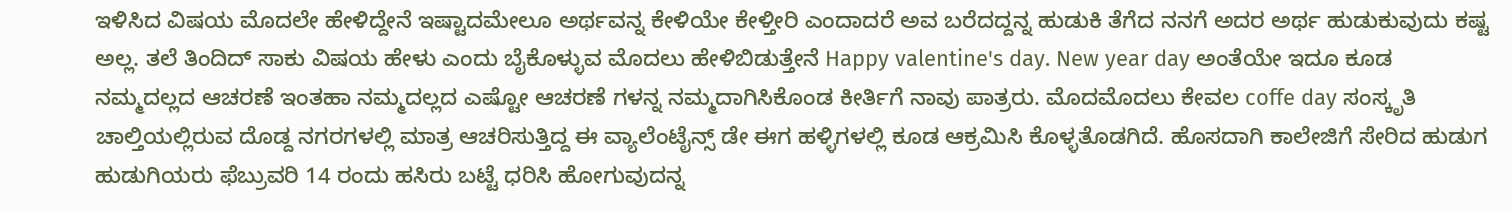ಇಳಿಸಿದ ವಿಷಯ ಮೊದಲೇ ಹೇಳಿದ್ದೇನೆ ಇಷ್ಟಾದಮೇಲೂ ಅರ್ಥವನ್ನ ಕೇಳಿಯೇ ಕೇಳ್ತೀರಿ ಎಂದಾದರೆ ಅವ ಬರೆದದ್ದನ್ನ ಹುಡುಕಿ ತೆಗೆದ ನನಗೆ ಅದರ ಅರ್ಥ ಹುಡುಕುವುದು ಕಷ್ಟ ಅಲ್ಲ. ತಲೆ ತಿಂದಿದ್ ಸಾಕು ವಿಷಯ ಹೇಳು ಎಂದು ಬೈಕೊಳ್ಳುವ ಮೊದಲು ಹೇಳಿಬಿಡುತ್ತೇನೆ Happy valentine's day. New year day ಅಂತೆಯೇ ಇದೂ ಕೂಡ ನಮ್ಮದಲ್ಲದ ಆಚರಣೆ ಇಂತಹಾ ನಮ್ಮದಲ್ಲದ ಎಷ್ಟೋ ಆಚರಣೆ ಗಳನ್ನ ನಮ್ಮದಾಗಿಸಿಕೊಂಡ ಕೀರ್ತಿಗೆ ನಾವು ಪಾತ್ರರು. ಮೊದಮೊದಲು ಕೇವಲ coffe day ಸಂಸ್ಕೃತಿ ಚಾಲ್ತಿಯಲ್ಲಿರುವ ದೊಡ್ದ ನಗರಗಳಲ್ಲಿ ಮಾತ್ರ ಆಚರಿಸುತ್ತಿದ್ದ ಈ ವ್ಯಾಲೆಂಟೈನ್ಸ್ ಡೇ ಈಗ ಹಳ್ಳಿಗಳಲ್ಲಿ ಕೂಡ ಆಕ್ರಮಿಸಿ ಕೊಳ್ಳತೊಡಗಿದೆ. ಹೊಸದಾಗಿ ಕಾಲೇಜಿಗೆ ಸೇರಿದ ಹುಡುಗ ಹುಡುಗಿಯರು ಫೆಬ್ರುವರಿ 14 ರಂದು ಹಸಿರು ಬಟ್ಟೆ ಧರಿಸಿ ಹೋಗುವುದನ್ನ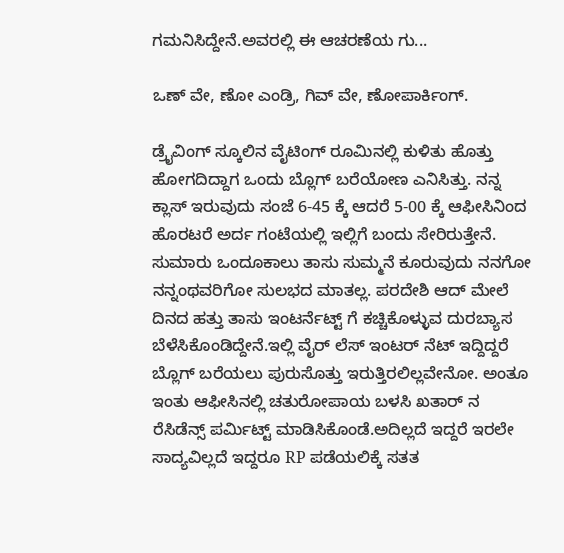ಗಮನಿಸಿದ್ದೇನೆ.ಅವರಲ್ಲಿ ಈ ಆಚರಣೆಯ ಗು...

ಒಣ್ ವೇ, ಣೋ ಎಂಡ್ರಿ, ಗಿವ್ ವೇ, ಣೋಪಾರ್ಕಿಂಗ್.

ಡ್ರೈವಿಂಗ್ ಸ್ಕೂಲಿನ ವೈಟಿಂಗ್ ರೂಮಿನಲ್ಲಿ ಕುಳಿತು ಹೊತ್ತು ಹೋಗದಿದ್ದಾಗ ಒಂದು ಬ್ಲೊಗ್ ಬರೆಯೋಣ ಎನಿಸಿತ್ತು. ನನ್ನ ಕ್ಲಾಸ್ ಇರುವುದು ಸಂಜೆ 6-45 ಕ್ಕೆ ಆದರೆ 5-00 ಕ್ಕೆ ಆಫೀಸಿನಿಂದ ಹೊರಟರೆ ಅರ್ದ ಗಂಟೆಯಲ್ಲಿ ಇಲ್ಲಿಗೆ ಬಂದು ಸೇರಿರುತ್ತೇನೆ. ಸುಮಾರು ಒಂದೂಕಾಲು ತಾಸು ಸುಮ್ಮನೆ ಕೂರುವುದು ನನಗೋ ನನ್ನಂಥವರಿಗೋ ಸುಲಭದ ಮಾತಲ್ಲ. ಪರದೇಶಿ ಆದ್ ಮೇಲೆ ದಿನದ ಹತ್ತು ತಾಸು ಇಂಟರ್ನೆಟ್ಟ್ ಗೆ ಕಚ್ಚಿಕೊಳ್ಳುವ ದುರಬ್ಯಾಸ ಬೆಳೆಸಿಕೊಂಡಿದ್ದೇನೆ.ಇಲ್ಲಿ ವೈರ್ ಲೆಸ್ ಇಂಟರ್ ನೆಟ್ ಇದ್ದಿದ್ದರೆ ಬ್ಲೊಗ್ ಬರೆಯಲು ಪುರುಸೊತ್ತು ಇರುತ್ತಿರಲಿಲ್ಲವೇನೋ. ಅಂತೂ ಇಂತು ಆಫೀಸಿನಲ್ಲಿ ಚತುರೋಪಾಯ ಬಳಸಿ ಖತಾರ್ ನ ರೆಸಿಡೆನ್ಸ್ ಪರ್ಮಿಟ್ಟ್ ಮಾಡಿಸಿಕೊಂಡೆ.ಅದಿಲ್ಲದೆ ಇದ್ದರೆ ಇರಲೇ ಸಾದ್ಯವಿಲ್ಲದೆ ಇದ್ದರೂ RP ಪಡೆಯಲಿಕ್ಕೆ ಸತತ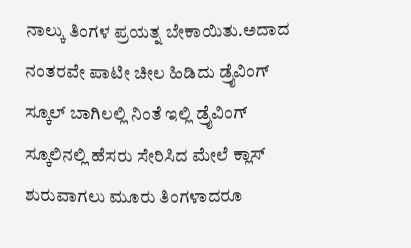ನಾಲ್ಕು ತಿಂಗಳ ಪ್ರಯತ್ನ ಬೇಕಾಯಿತು.ಅದಾದ ನಂತರವೇ ಪಾಟೀ ಚೀಲ ಹಿಡಿದು ಡ್ರೈವಿಂಗ್ ಸ್ಕೂಲ್ ಬಾಗಿಲಲ್ಲಿ ನಿಂತೆ ಇಲ್ಲಿ ಡ್ರೈವಿಂಗ್ ಸ್ಕೂಲಿನಲ್ಲಿ ಹೆಸರು ಸೇರಿಸಿದ ಮೇಲೆ ಕ್ಲಾಸ್ ಶುರುವಾಗಲು ಮೂರು ತಿಂಗಳಾದರೂ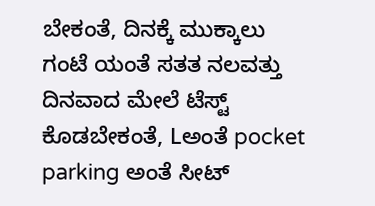ಬೇಕಂತೆ, ದಿನಕ್ಕೆ ಮುಕ್ಕಾಲು ಗಂಟೆ ಯಂತೆ ಸತತ ನಲವತ್ತು ದಿನವಾದ ಮೇಲೆ ಟೆಸ್ಟ್ ಕೊಡಬೇಕಂತೆ, Lಅಂತೆ pocket parking ಅಂತೆ ಸೀಟ್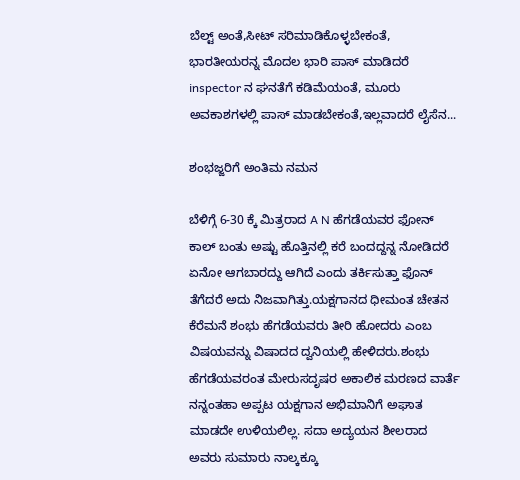ಬೆಲ್ಟ್ ಅಂತೆ,ಸೀಟ್ ಸರಿಮಾಡಿಕೊಳ್ಳಬೇಕಂತೆ, ಭಾರತೀಯರನ್ನ ಮೊದಲ ಭಾರಿ ಪಾಸ್ ಮಾಡಿದರೆ inspector ನ ಘನತೆಗೆ ಕಡಿಮೆಯಂತೆ, ಮೂರು ಅವಕಾಶಗಳಲ್ಲಿ ಪಾಸ್ ಮಾಡಬೇಕಂತೆ,ಇಲ್ಲವಾದರೆ ಲೈಸೆನ...

ಶಂಭಜ್ಜರಿಗೆ ಅಂತಿಮ ನಮನ

ಬೆಳಿಗ್ಗೆ 6-30 ಕ್ಕೆ ಮಿತ್ರರಾದ A N ಹೆಗಡೆಯವರ ಫೋನ್ ಕಾಲ್ ಬಂತು ಅಷ್ಟು ಹೊತ್ತಿನಲ್ಲಿ ಕರೆ ಬಂದದ್ದನ್ನ ನೋಡಿದರೆ ಏನೋ ಆಗಬಾರದ್ದು ಆಗಿದೆ ಎಂದು ತರ್ಕಿಸುತ್ತಾ ಫೊನ್ ತೆಗೆದರೆ ಅದು ನಿಜವಾಗಿತ್ತು.ಯಕ್ಷಗಾನದ ಧೀಮಂತ ಚೇತನ ಕೆರೆಮನೆ ಶಂಭು ಹೆಗಡೆಯವರು ತೀರಿ ಹೋದರು ಎಂಬ ವಿಷಯವನ್ನು ವಿಷಾದದ ದ್ವನಿಯಲ್ಲಿ ಹೇಳಿದರು.ಶಂಭು ಹೆಗಡೆಯವರಂತ ಮೇರುಸದೃಷರ ಅಕಾಲಿಕ ಮರಣದ ವಾರ್ತೆ ನನ್ನಂತಹಾ ಅಪ್ಪಟ ಯಕ್ಷಗಾನ ಅಭಿಮಾನಿಗೆ ಅಘಾತ ಮಾಡದೇ ಉಳಿಯಲಿಲ್ಲ. ಸದಾ ಅದ್ಯಯನ ಶೀಲರಾದ ಅವರು ಸುಮಾರು ನಾಲ್ಕಕ್ಕೂ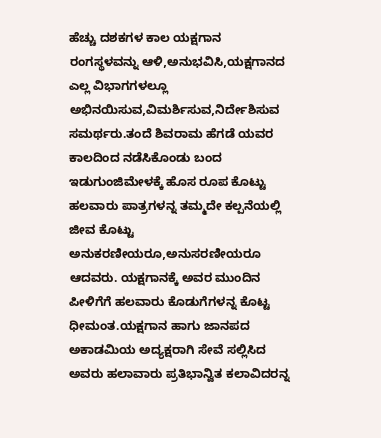ಹೆಚ್ಚು ದಶಕಗಳ ಕಾಲ ಯಕ್ಷಗಾನ ರಂಗಸ್ಥಳವನ್ನು ಆಳಿ,ಅನುಭವಿಸಿ,ಯಕ್ಷಗಾನದ ಎಲ್ಲ ವಿಭಾಗಗಳಲ್ಲೂ ಅಭಿನಯಿಸುವ,ವಿಮರ್ಶಿಸುವ,ನಿರ್ದೇಶಿಸುವ ಸಮರ್ಥರು.ತಂದೆ ಶಿವರಾಮ ಹೆಗಡೆ ಯವರ ಕಾಲದಿಂದ ನಡೆಸಿಕೊಂಡು ಬಂದ ಇಡುಗುಂಜಿಮೇಳಕ್ಕೆ ಹೊಸ ರೂಪ ಕೊಟ್ಟು ಹಲವಾರು ಪಾತ್ರಗಳನ್ನ ತಮ್ಮದೇ ಕಲ್ಪನೆಯಲ್ಲಿ ಜೀವ ಕೊಟ್ಟು ಅನುಕರಣೀಯರೂ,ಅನುಸರಣೀಯರೂ ಆದವರು. ಯಕ್ಷಗಾನಕ್ಕೆ ಅವರ ಮುಂದಿನ ಪೀಳಿಗೆಗೆ ಹಲವಾರು ಕೊಡುಗೆಗಳನ್ನ ಕೊಟ್ಟ ಧೀಮಂತ.ಯಕ್ಷಗಾನ ಹಾಗು ಜಾನಪದ ಅಕಾಡಮಿಯ ಅದ್ಯಕ್ಷರಾಗಿ ಸೇವೆ ಸಲ್ಲಿಸಿದ ಅವರು ಹಲಾವಾರು ಪ್ರತಿಭಾನ್ವಿತ ಕಲಾವಿದರನ್ನ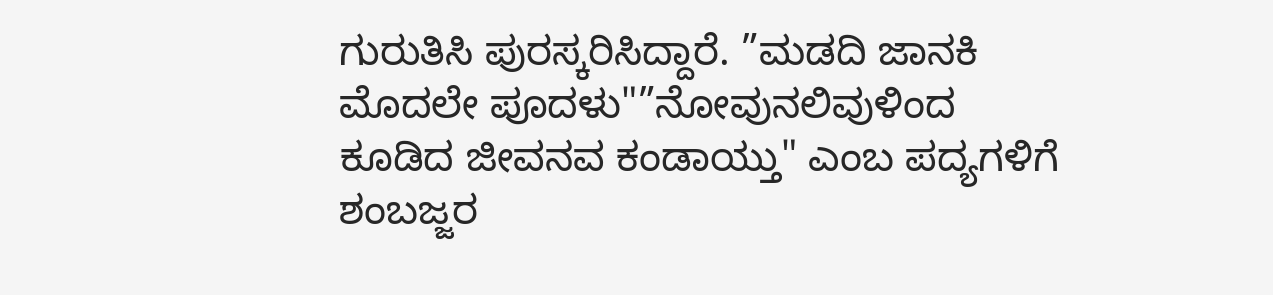ಗುರುತಿಸಿ ಪುರಸ್ಕರಿಸಿದ್ದಾರೆ. ”ಮಡದಿ ಜಾನಕಿ ಮೊದಲೇ ಪೂದಳು"”ನೋವುನಲಿವುಳಿಂದ ಕೂಡಿದ ಜೀವನವ ಕಂಡಾಯ್ತು" ಎಂಬ ಪದ್ಯಗಳಿಗೆ ಶಂಬಜ್ಜರ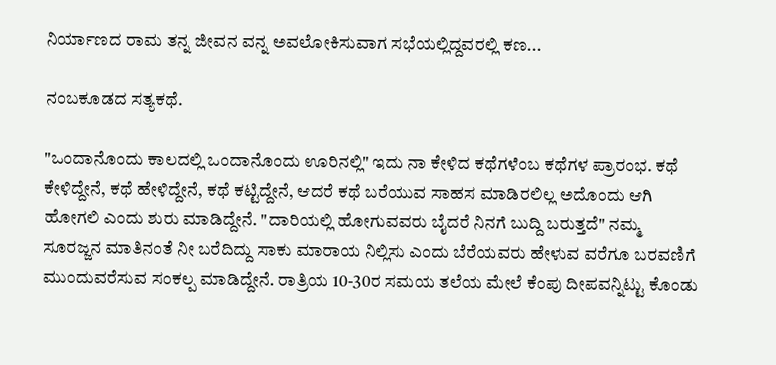ನಿರ್ಯಾಣದ ರಾಮ ತನ್ನ ಜೀವನ ವನ್ನ ಅವಲೋಕಿಸುವಾಗ ಸಭೆಯಲ್ಲಿದ್ದವರಲ್ಲಿ ಕಣ...

ನಂಬಕೂಡದ ಸತ್ಯಕಥೆ.

"ಒಂದಾನೊಂದು ಕಾಲದಲ್ಲಿ ಒಂದಾನೊಂದು ಊರಿನಲ್ಲಿ" ಇದು ನಾ ಕೇಳಿದ ಕಥೆಗಳೆಂಬ ಕಥೆಗಳ ಪ್ರಾರಂಭ. ಕಥೆ ಕೇಳಿದ್ದೇನೆ, ಕಥೆ ಹೇಳಿದ್ದೇನೆ, ಕಥೆ ಕಟ್ಟಿದ್ದೇನೆ, ಆದರೆ ಕಥೆ ಬರೆಯುವ ಸಾಹಸ ಮಾಡಿರಲಿಲ್ಲ ಅದೊಂದು ಆಗಿ ಹೋಗಲಿ ಎಂದು ಶುರು ಮಾಡಿದ್ದೇನೆ. "ದಾರಿಯಲ್ಲಿ ಹೋಗುವವರು ಬೈದರೆ ನಿನಗೆ ಬುದ್ದಿ ಬರುತ್ತದೆ" ನಮ್ಮ ಸೂರಜ್ಜನ ಮಾತಿನಂತೆ ನೀ ಬರೆದಿದ್ದು ಸಾಕು ಮಾರಾಯ ನಿಲ್ಲಿಸು ಎಂದು ಬೆರೆಯವರು ಹೇಳುವ ವರೆಗೂ ಬರವಣಿಗೆ ಮುಂದುವರೆಸುವ ಸಂಕಲ್ಪ ಮಾಡಿದ್ದೇನೆ. ರಾತ್ರಿಯ 10-30ರ ಸಮಯ ತಲೆಯ ಮೇಲೆ ಕೆಂಪು ದೀಪವನ್ನಿಟ್ಟು ಕೊಂಡು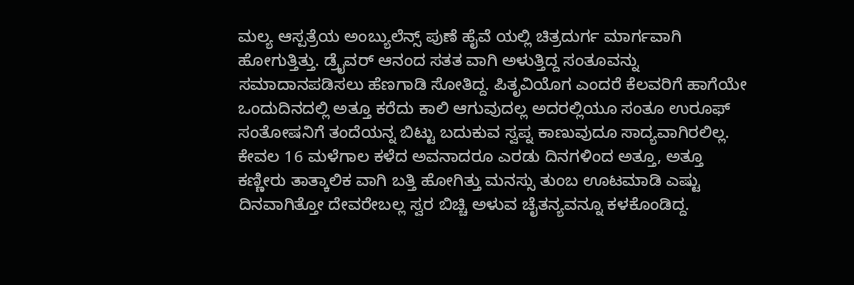ಮಲ್ಯ ಆಸ್ಪತ್ರೆಯ ಅಂಬ್ಯುಲೆನ್ಸ್ ಪುಣೆ ಹೈವೆ ಯಲ್ಲಿ ಚಿತ್ರದುರ್ಗ ಮಾರ್ಗವಾಗಿ ಹೋಗುತ್ತಿತ್ತು. ಡ್ರೈವರ್ ಆನಂದ ಸತತ ವಾಗಿ ಅಳುತ್ತಿದ್ದ ಸಂತೂವನ್ನು ಸಮಾದಾನಪಡಿಸಲು ಹೆಣಗಾಡಿ ಸೋತಿದ್ದ. ಪಿತೃವಿಯೊಗ ಎಂದರೆ ಕೆಲವರಿಗೆ ಹಾಗೆಯೇ ಒಂದುದಿನದಲ್ಲಿ ಅತ್ತೂ ಕರೆದು ಕಾಲಿ ಆಗುವುದಲ್ಲ ಅದರಲ್ಲಿಯೂ ಸಂತೂ ಉರೂಫ್ ಸಂತೋಷನಿಗೆ ತಂದೆಯನ್ನ ಬಿಟ್ಟು ಬದುಕುವ ಸ್ವಪ್ನ ಕಾಣುವುದೂ ಸಾದ್ಯವಾಗಿರಲಿಲ್ಲ. ಕೇವಲ 16 ಮಳೆಗಾಲ ಕಳೆದ ಅವನಾದರೂ ಎರಡು ದಿನಗಳಿಂದ ಅತ್ತೂ, ಅತ್ತೂ ಕಣ್ಣೀರು ತಾತ್ಕಾಲಿಕ ವಾಗಿ ಬತ್ತಿ ಹೋಗಿತ್ತು ಮನಸ್ಸು ತುಂಬ ಊಟಮಾಡಿ ಎಷ್ಟು ದಿನವಾಗಿತ್ತೋ ದೇವರೇಬಲ್ಲ ಸ್ವರ ಬಿಚ್ಚಿ ಅಳುವ ಚೈತನ್ಯವನ್ನೂ ಕಳಕೊಂಡಿದ್ದ.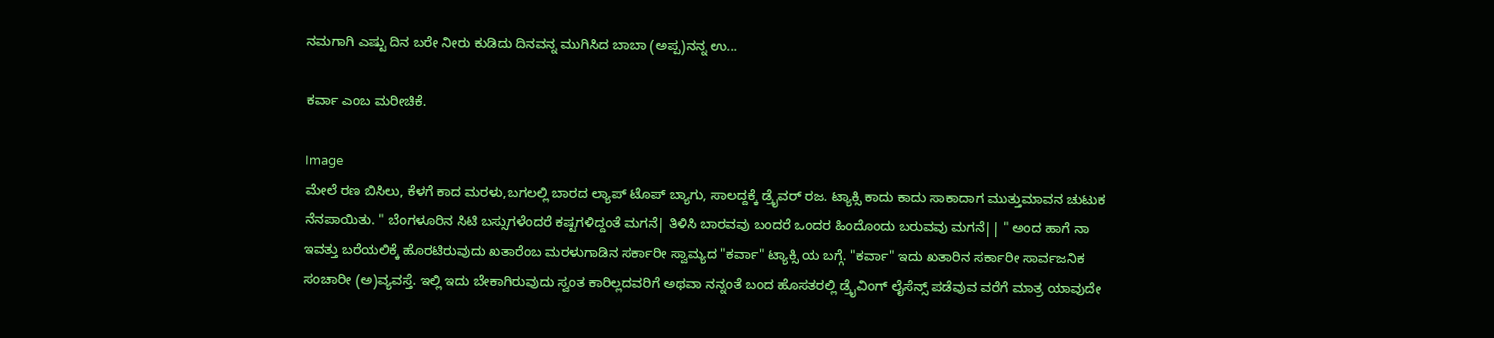ನಮಗಾಗಿ ಎಷ್ಟು ದಿನ ಬರೇ ನೀರು ಕುಡಿದು ದಿನವನ್ನ ಮುಗಿಸಿದ ಬಾಬಾ (ಅಪ್ಪ)ನನ್ನ ಉ...

ಕರ್ವಾ ಎಂಬ ಮರೀಚಿಕೆ.

Image
ಮೇಲೆ ರಣ ಬಿಸಿಲು, ಕೆಳಗೆ ಕಾದ ಮರಳು,ಬಗಲಲ್ಲಿ ಬಾರದ ಲ್ಯಾಪ್ ಟೊಪ್ ಬ್ಯಾಗು, ಸಾಲದ್ದಕ್ಕೆ ಡ್ರೈವರ್ ರಜ. ಟ್ಯಾಕ್ಸಿ ಕಾದು ಕಾದು ಸಾಕಾದಾಗ ಮುತ್ತುಮಾವನ ಚುಟುಕ ನೆನಪಾಯಿತು. " ಬೆಂಗಳೂರಿನ ಸಿಟಿ ಬಸ್ಸುಗಳೆಂದರೆ ಕಷ್ಟಗಳಿದ್ದಂತೆ ಮಗನೆ| ತಿಳಿಸಿ ಬಾರವವು ಬಂದರೆ ಒಂದರ ಹಿಂದೊಂದು ಬರುವವು ಮಗನೆ|| " ಅಂದ ಹಾಗೆ ನಾ ಇವತ್ತು ಬರೆಯಲಿಕ್ಕೆ ಹೊರಟಿರುವುದು ಖತಾರೆಂಬ ಮರಳುಗಾಡಿನ ಸರ್ಕಾರೀ ಸ್ವಾಮ್ಯದ "ಕರ್ವಾ" ಟ್ಯಾಕ್ಸಿ ಯ ಬಗ್ಗೆ. "ಕರ್ವಾ" ಇದು ಖತಾರಿನ ಸರ್ಕಾರೀ ಸಾರ್ವಜನಿಕ ಸಂಚಾರೀ (ಅ)ವ್ಯವಸ್ತೆ. ಇಲ್ಲಿ ಇದು ಬೇಕಾಗಿರುವುದು ಸ್ವಂತ ಕಾರಿಲ್ಲದವರಿಗೆ ಅಥವಾ ನನ್ನಂತೆ ಬಂದ ಹೊಸತರಲ್ಲಿ ಡ್ರೈವಿಂಗ್ ಲೈಸೆನ್ಸ್ ಪಡೆವುವ ವರೆಗೆ ಮಾತ್ರ ಯಾವುದೇ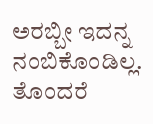ಅರಬ್ಬೀ ಇದನ್ನ ನಂಬಿಕೊಂಡಿಲ್ಲ. ತೊಂದರೆ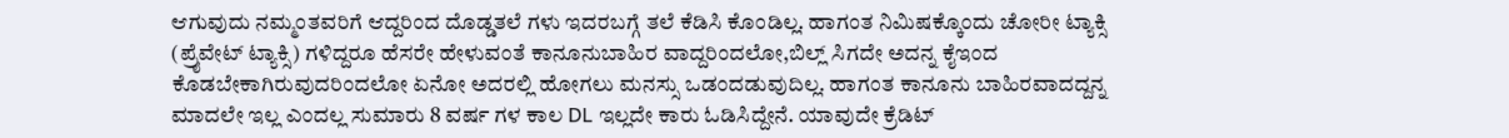ಆಗುವುದು ನಮ್ಮಂತವರಿಗೆ ಆದ್ದರಿಂದ ದೊಡ್ಡತಲೆ ಗಳು ಇದರಬಗ್ಗೆ ತಲೆ ಕೆಡಿಸಿ ಕೊಂಡಿಲ್ಲ. ಹಾಗಂತ ನಿಮಿಷಕ್ಕೊಂದು ಚೋರೀ ಟ್ಯಾಕ್ಸಿ (ಪ್ರೈವೇಟ್ ಟ್ಯಾಕ್ಸಿ) ಗಳಿದ್ದರೂ ಹೆಸರೇ ಹೇಳುವಂತೆ ಕಾನೂನುಬಾಹಿರ ವಾದ್ದರಿಂದಲೋ,ಬಿಲ್ಲ್ ಸಿಗದೇ ಅದನ್ನ ಕೈಇಂದ ಕೊಡಬೇಕಾಗಿರುವುದರಿಂದಲೋ ಏನೋ ಅದರಲ್ಲಿ ಹೋಗಲು ಮನಸ್ಸು ಒಡಂದಡುವುದಿಲ್ಲ. ಹಾಗಂತ ಕಾನೂನು ಬಾಹಿರವಾದದ್ದನ್ನ ಮಾದಲೇ ಇಲ್ಲ ಎಂದಲ್ಲ ಸುಮಾರು 8 ವರ್ಷ ಗಳ ಕಾಲ DL ಇಲ್ಲದೇ ಕಾರು ಓಡಿಸಿದ್ದೇನೆ. ಯಾವುದೇ ಕ್ರೆಡಿಟ್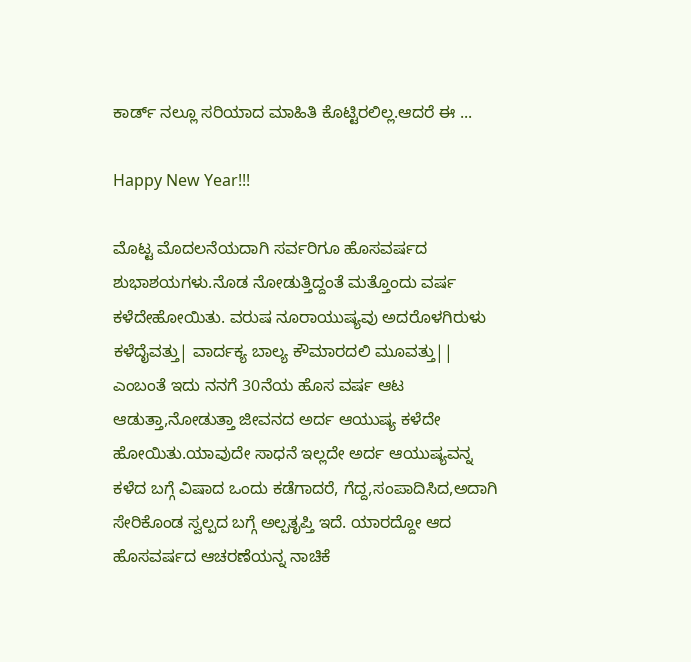ಕಾರ್ಡ್ ನಲ್ಲೂ ಸರಿಯಾದ ಮಾಹಿತಿ ಕೊಟ್ಟಿರಲಿಲ್ಲ.ಆದರೆ ಈ ...

Happy New Year!!!

ಮೊಟ್ಟ ಮೊದಲನೆಯದಾಗಿ ಸರ್ವರಿಗೂ ಹೊಸವರ್ಷದ ಶುಭಾಶಯಗಳು.ನೊಡ ನೋಡುತ್ತಿದ್ದಂತೆ ಮತ್ತೊಂದು ವರ್ಷ ಕಳೆದೇಹೋಯಿತು. ವರುಷ ನೂರಾಯುಷ್ಯವು ಅದರೊಳಗಿರುಳು ಕಳೆದೈವತ್ತು| ವಾರ್ದಕ್ಯ ಬಾಲ್ಯ ಕೌಮಾರದಲಿ ಮೂವತ್ತು|| ಎಂಬಂತೆ ಇದು ನನಗೆ 30ನೆಯ ಹೊಸ ವರ್ಷ ಆಟ ಆಡುತ್ತಾ,ನೋಡುತ್ತಾ ಜೀವನದ ಅರ್ದ ಆಯುಷ್ಯ ಕಳೆದೇ ಹೋಯಿತು.ಯಾವುದೇ ಸಾಧನೆ ಇಲ್ಲದೇ ಅರ್ದ ಆಯುಷ್ಯವನ್ನ ಕಳೆದ ಬಗ್ಗೆ ವಿಷಾದ ಒಂದು ಕಡೆಗಾದರೆ, ಗೆದ್ದ,ಸಂಪಾದಿಸಿದ,ಅದಾಗಿ ಸೇರಿಕೊಂಡ ಸ್ವಲ್ಪದ ಬಗ್ಗೆ ಅಲ್ಪತೃಪ್ತಿ ಇದೆ. ಯಾರದ್ದೋ ಆದ ಹೊಸವರ್ಷದ ಆಚರಣೆಯನ್ನ ನಾಚಿಕೆ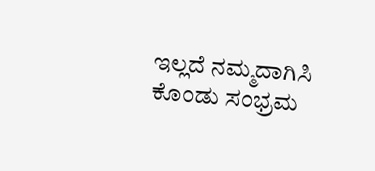ಇಲ್ಲದೆ ನಮ್ಮದಾಗಿಸಿ ಕೊಂಡು ಸಂಭ್ರಮ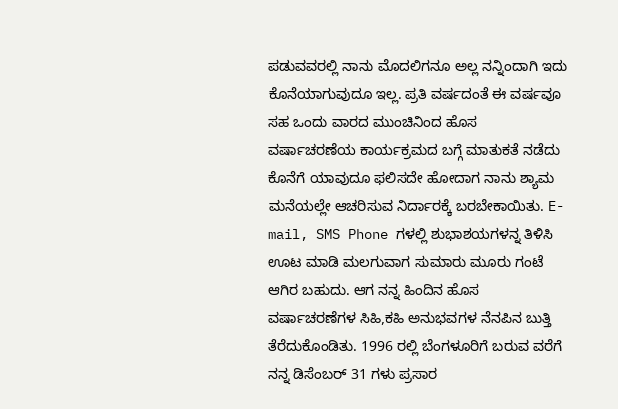ಪಡುವವರಲ್ಲಿ ನಾನು ಮೊದಲಿಗನೂ ಅಲ್ಲ ನನ್ನಿಂದಾಗಿ ಇದು ಕೊನೆಯಾಗುವುದೂ ಇಲ್ಲ. ಪ್ರತಿ ವರ್ಷದಂತೆ ಈ ವರ್ಷವೂ ಸಹ ಒಂದು ವಾರದ ಮುಂಚಿನಿಂದ ಹೊಸ ವರ್ಷಾಚರಣೆಯ ಕಾರ್ಯಕ್ರಮದ ಬಗ್ಗೆ ಮಾತುಕತೆ ನಡೆದು ಕೊನೆಗೆ ಯಾವುದೂ ಫಲಿಸದೇ ಹೋದಾಗ ನಾನು ಶ್ಯಾಮ ಮನೆಯಲ್ಲೇ ಆಚರಿಸುವ ನಿರ್ದಾರಕ್ಕೆ ಬರಬೇಕಾಯಿತು. E-mail, SMS Phone ಗಳಲ್ಲಿ ಶುಭಾಶಯಗಳನ್ನ ತಿಳಿಸಿ ಊಟ ಮಾಡಿ ಮಲಗುವಾಗ ಸುಮಾರು ಮೂರು ಗಂಟೆ ಆಗಿರ ಬಹುದು. ಆಗ ನನ್ನ ಹಿಂದಿನ ಹೊಸ ವರ್ಷಾಚರಣೆಗಳ ಸಿಹಿ,ಕಹಿ ಅನುಭವಗಳ ನೆನಪಿನ ಬುತ್ತಿ ತೆರೆದುಕೊಂಡಿತು. 1996 ರಲ್ಲಿ ಬೆಂಗಳೂರಿಗೆ ಬರುವ ವರೆಗೆ ನನ್ನ ಡಿಸೆಂಬರ್ 31 ಗಳು ಪ್ರಸಾರ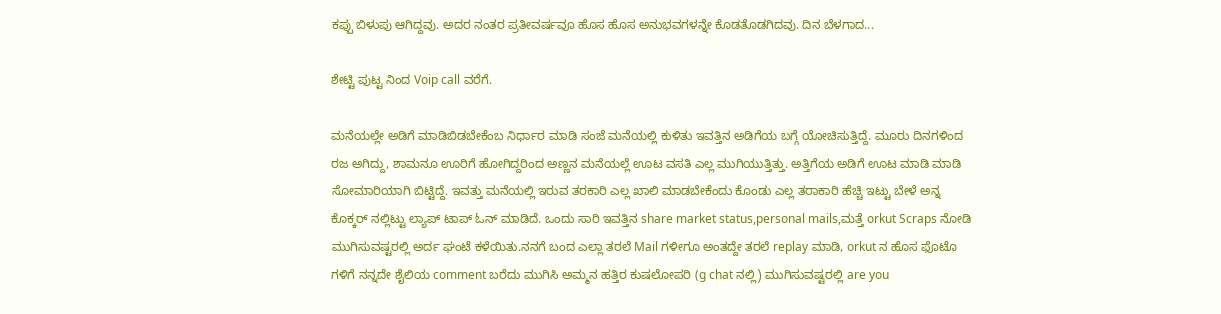ಕಪ್ಪು ಬಿಳುಪು ಆಗಿದ್ದವು. ಅದರ ನಂತರ ಪ್ರತೀವರ್ಷವೂ ಹೊಸ ಹೊಸ ಅನುಭವಗಳನ್ನೇ ಕೊಡತೊಡಗಿದವು. ದಿನ ಬೆಳಗಾದ...

ಶೇಟ್ಟಿ ಪುಟ್ಟ ನಿಂದ Voip call ವರೆಗೆ.

ಮನೆಯಲ್ಲೇ ಅಡಿಗೆ ಮಾಡಿಬಿಡಬೇಕೆಂಬ ನಿರ್ಧಾರ ಮಾಡಿ ಸಂಜೆ ಮನೆಯಲ್ಲಿ ಕುಳಿತು ಇವತ್ತಿನ ಅಡಿಗೆಯ ಬಗ್ಗೆ ಯೋಚಿಸುತ್ತಿದ್ದೆ. ಮೂರು ದಿನಗಳಿಂದ ರಜ ಅಗಿದ್ದು, ಶಾಮನೂ ಊರಿಗೆ ಹೋಗಿದ್ದರಿಂದ ಅಣ್ಣನ ಮನೆಯಲ್ಲೆ ಊಟ ವಸತಿ ಎಲ್ಲ ಮುಗಿಯುತ್ತಿತ್ತು. ಅತ್ತಿಗೆಯ ಅಡಿಗೆ ಊಟ ಮಾಡಿ ಮಾಡಿ ಸೋಮಾರಿಯಾಗಿ ಬಿಟ್ಟಿದ್ದೆ. ಇವತ್ತು ಮನೆಯಲ್ಲಿ ಇರುವ ತರಕಾರಿ ಎಲ್ಲ ಖಾಲಿ ಮಾಡಬೇಕೆಂದು ಕೊಂಡು ಎಲ್ಲ ತರಾಕಾರಿ ಹೆಚ್ಚಿ ಇಟ್ಟು ಬೇಳೆ ಅನ್ನ ಕೊಕ್ಕರ್ ನಲ್ಲಿಟ್ಟು ಲ್ಯಾಪ್ ಟಾಪ್ ಓನ್ ಮಾಡಿದೆ. ಒಂದು ಸಾರಿ ಇವತ್ತಿನ share market status,personal mails,ಮತ್ತೆ orkut Scraps ನೋಡಿ ಮುಗಿಸುವಷ್ಟರಲ್ಲಿ ಅರ್ದ ಘಂಟೆ ಕಳೆಯಿತು.ನನಗೆ ಬಂದ ಎಲ್ಲಾ ತರಲೆ Mail ಗಳೀಗೂ ಅಂತದ್ದೇ ತರಲೆ replay ಮಾಡಿ, orkut ನ ಹೊಸ ಫೊಟೊ ಗಳಿಗೆ ನನ್ನದೇ ಶೈಲಿಯ comment ಬರೆದು ಮುಗಿಸಿ ಅಮ್ಮನ ಹತ್ತಿರ ಕುಷಲೋಪರಿ (g chat ನಲ್ಲಿ) ಮುಗಿಸುವಷ್ಟರಲ್ಲಿ are you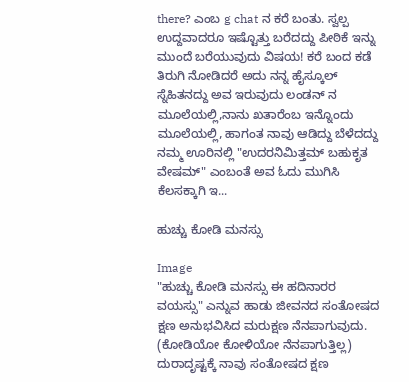there? ಎಂಬ g chat ನ ಕರೆ ಬಂತು. ಸ್ವಲ್ಪ ಉದ್ದವಾದರೂ ಇಷ್ಟೊತ್ತು ಬರೆದದ್ದು ಪೀಠಿಕೆ ಇನ್ನು ಮುಂದೆ ಬರೆಯುವುದು ವಿಷಯ! ಕರೆ ಬಂದ ಕಡೆ ತಿರುಗಿ ನೋಡಿದರೆ ಅದು ನನ್ನ ಹೈಸ್ಕೂಲ್ ಸ್ನೆಹಿತನದ್ದು ಅವ ಇರುವುದು ಲಂಡನ್ ನ ಮೂಲೆಯಲ್ಲಿ,ನಾನು ಖತಾರೆಂಬ ಇನ್ನೊಂದು ಮೂಲೆಯಲ್ಲಿ, ಹಾಗಂತ ನಾವು ಆಡಿದ್ದು ಬೆಳೆದದ್ದು ನಮ್ಮ ಊರಿನಲ್ಲಿ "ಉದರನಿಮಿತ್ತಮ್ ಬಹುಕೃತ ವೇಷಮ್" ಎಂಬಂತೆ ಅವ ಓದು ಮುಗಿಸಿ ಕೆಲಸಕ್ಕಾಗಿ ಇ...

ಹುಚ್ಚು ಕೋಡಿ ಮನಸ್ಸು

Image
"ಹುಚ್ಚು ಕೋಡಿ ಮನಸ್ಸು ಈ ಹದಿನಾರರ ವಯಸ್ಸು" ಎನ್ನುವ ಹಾಡು ಜೀವನದ ಸಂತೋಷದ ಕ್ಷಣ ಅನುಭವಿಸಿದ ಮರುಕ್ಷಣ ನೆನಪಾಗುವುದು. (ಕೋಡಿಯೋ ಕೋಳಿಯೋ ನೆನಪಾಗುತ್ತಿಲ್ಲ) ದುರಾದೃಷ್ಟಕ್ಕೆ ನಾವು ಸಂತೋಷದ ಕ್ಷಣ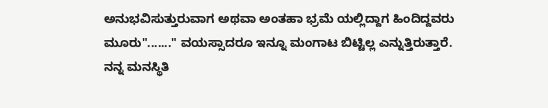ಅನುಭವಿಸುತ್ತುರುವಾಗ ಅಥವಾ ಅಂತಹಾ ಭ್ರಮೆ ಯಲ್ಲಿದ್ದಾಗ ಹಿಂದಿದ್ದವರು ಮೂರು"......." ವಯಸ್ಸಾದರೂ ಇನ್ನೂ ಮಂಗಾಟ ಬಿಟ್ಟಿಲ್ಲ ಎನ್ನುತ್ತಿರುತ್ತಾರೆ. ನನ್ನ ಮನಸ್ಥಿತಿ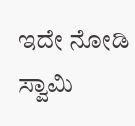ಇದೇ ನೋಡಿ ಸ್ವಾಮಿ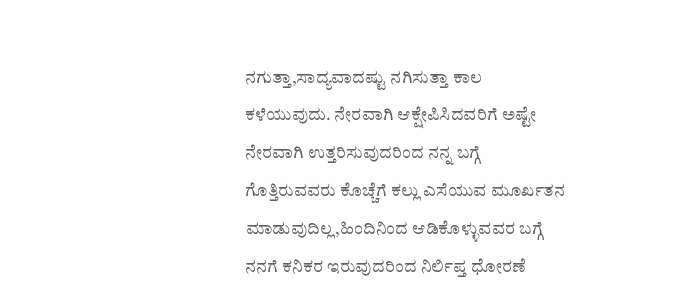ನಗುತ್ತಾ,ಸಾದ್ಯವಾದಷ್ಟು ನಗಿಸುತ್ತಾ ಕಾಲ ಕಳೆಯುವುದು. ನೇರವಾಗಿ ಆಕ್ಷೇಪಿಸಿದವರಿಗೆ ಅಷ್ಟೇ ನೇರವಾಗಿ ಉತ್ತರಿಸುವುದರಿಂದ ನನ್ನ ಬಗ್ಗೆ ಗೊತ್ತಿರುವವರು ಕೊಚ್ಚೆಗೆ ಕಲ್ಲು ಎಸೆಯುವ ಮೂರ್ಖತನ ಮಾಡುವುದಿಲ್ಲ,ಹಿಂದಿನಿಂದ ಆಡಿಕೊಳ್ಳುವವರ ಬಗ್ಗೆ ನನಗೆ ಕನಿಕರ ಇರುವುದರಿಂದ ನಿರ್ಲಿಪ್ತ ಧೋರಣೆ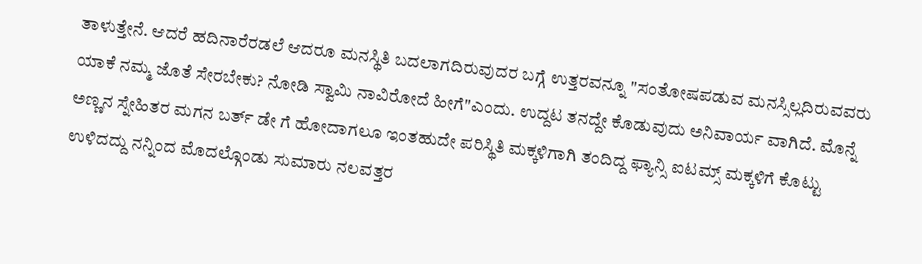ತಾಳುತ್ತೇನೆ. ಆದರೆ ಹದಿನಾರೆರಡಲೆ ಆದರೂ ಮನಸ್ಥಿತಿ ಬದಲಾಗದಿರುವುದರ ಬಗ್ಗೆ ಉತ್ತರವನ್ನೂ "ಸಂತೋಷಪಡುವ ಮನಸ್ಸಿಲ್ಲದಿರುವವರು ಯಾಕೆ ನಮ್ಮ ಜೊತೆ ಸೇರಬೇಕು? ನೋಡಿ ಸ್ವಾಮಿ ನಾವಿರೋದೆ ಹೀಗೆ"ಎಂದು. ಉದ್ದಟ ತನದ್ದೇ ಕೊಡುವುದು ಅನಿವಾರ್ಯ ವಾಗಿದೆ. ಮೊನ್ನೆ ಅಣ್ಣನ ಸ್ನೇಹಿತರ ಮಗನ ಬರ್ತ್ ಡೇ ಗೆ ಹೋದಾಗಲೂ ಇಂತಹುದೇ ಪರಿಸ್ಥಿತಿ ಮಕ್ಕಳಿಗಾಗಿ ತಂದಿದ್ದ ಫ್ಯಾನ್ಸಿ ಐಟಮ್ಸ್ ಮಕ್ಕಳಿಗೆ ಕೊಟ್ಟು ಉಳಿದದ್ದು ನನ್ನಿಂದ ಮೊದಲ್ಗೊಂಡು ಸುಮಾರು ನಲವತ್ತರ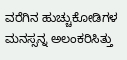ವರೆಗಿನ ಹುಚ್ಚುಕೋಡಿಗಳ ಮನಸ್ಸನ್ನ ಅಲಂಕರಿಸಿತ್ತು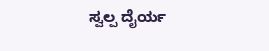ಸ್ವಲ್ಪ ದೈರ್ಯ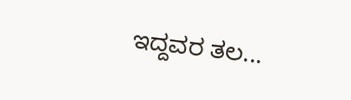ಇದ್ದವರ ತಲ...